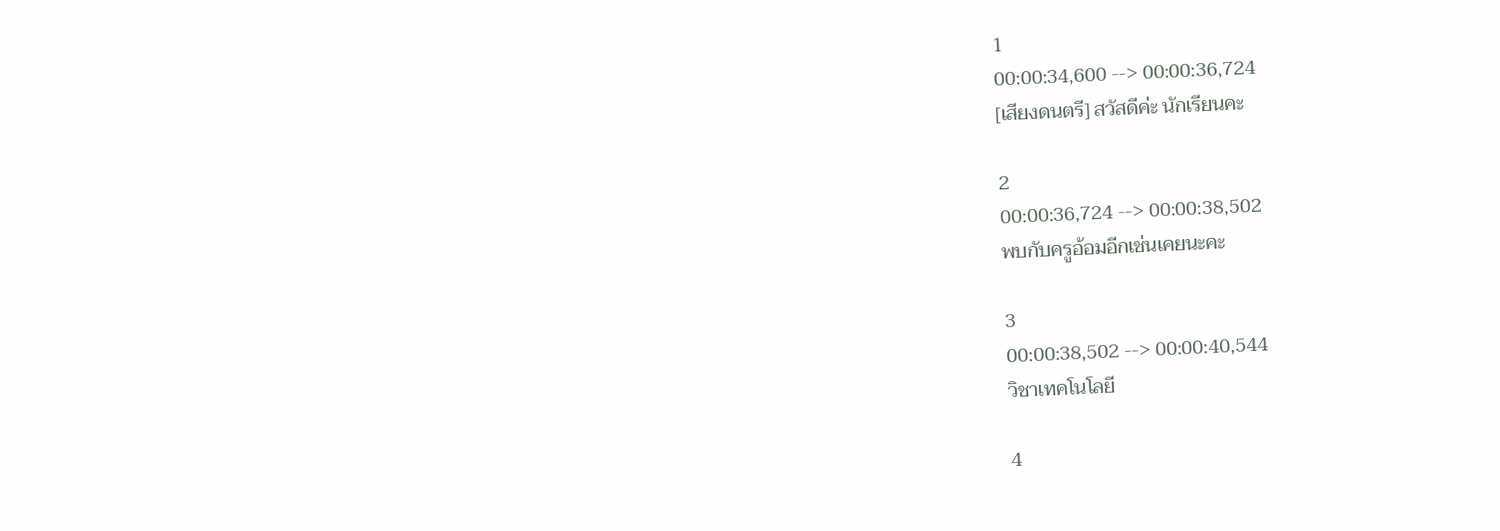1
00:00:34,600 --> 00:00:36,724
[เสียงดนตรี] สวัสดีค่ะ นักเรียนคะ

2
00:00:36,724 --> 00:00:38,502
พบกับครูอ้อมอีกเช่นเคยนะคะ

3
00:00:38,502 --> 00:00:40,544
วิชาเทคโนโลยี

4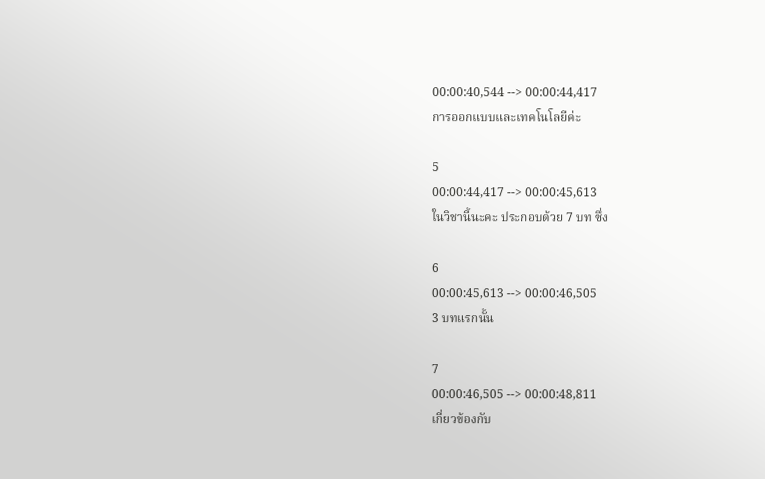00:00:40,544 --> 00:00:44,417
การออกแบบและเทคโนโลยีค่ะ

5
00:00:44,417 --> 00:00:45,613
ในวิชานี้นะคะ ประกอบด้วย 7 บท ซึ่ง

6
00:00:45,613 --> 00:00:46,505
3 บทแรกนั้น

7
00:00:46,505 --> 00:00:48,811
เกี่ยวข้องกับ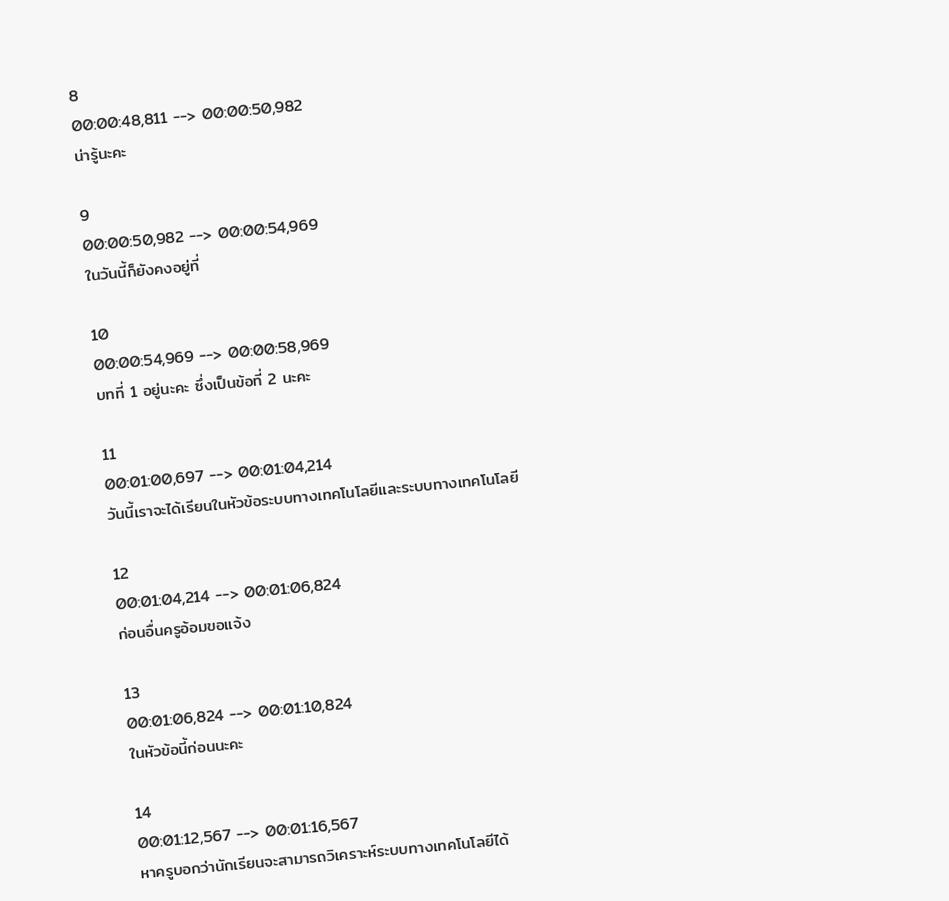8
00:00:48,811 --> 00:00:50,982
น่ารู้นะคะ

9
00:00:50,982 --> 00:00:54,969
ในวันนี้ก็ยังคงอยู่ที่

10
00:00:54,969 --> 00:00:58,969
บทที่ 1 อยู่นะคะ ซึ่งเป็นข้อที่ 2 นะคะ

11
00:01:00,697 --> 00:01:04,214
วันนี้เราจะได้เรียนในหัวข้อระบบทางเทคโนโลยีและระบบทางเทคโนโลยี

12
00:01:04,214 --> 00:01:06,824
ก่อนอื่นครูอ้อมขอแจ้ง

13
00:01:06,824 --> 00:01:10,824
ในหัวข้อนี้ก่อนนะคะ

14
00:01:12,567 --> 00:01:16,567
หาครูบอกว่านักเรียนจะสามารถวิเคราะห์ระบบทางเทคโนโลยีได้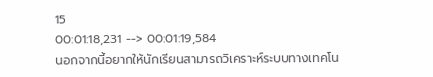15
00:01:18,231 --> 00:01:19,584
นอกจากนี้อยากให้นักเรียนสามารถวิเคราะห์ระบบทางเทคโน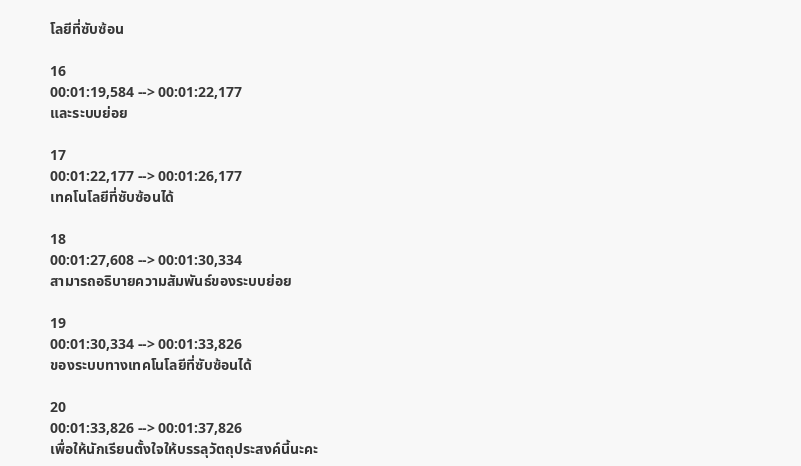โลยีที่ซับซ้อน

16
00:01:19,584 --> 00:01:22,177
และระบบย่อย

17
00:01:22,177 --> 00:01:26,177
เทคโนโลยีที่ซับซ้อนได้

18
00:01:27,608 --> 00:01:30,334
สามารถอธิบายความสัมพันธ์ของระบบย่อย

19
00:01:30,334 --> 00:01:33,826
ของระบบทางเทคโนโลยีที่ซับซ้อนได้

20
00:01:33,826 --> 00:01:37,826
เพื่อให้นักเรียนตั้งใจให้บรรลุวัตถุประสงค์นี้นะคะ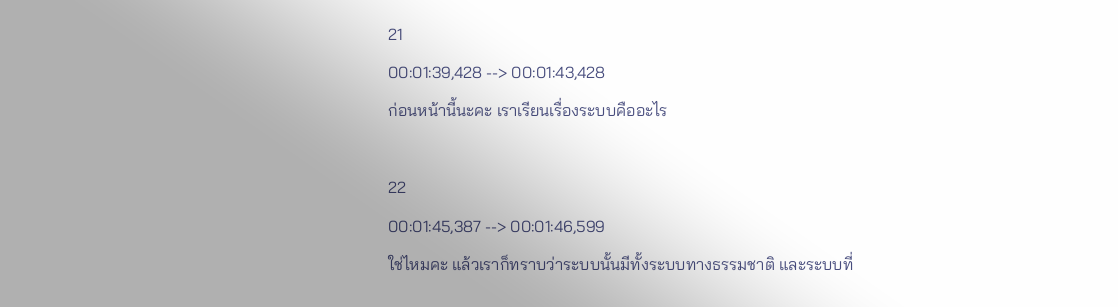21
00:01:39,428 --> 00:01:43,428
ก่อนหน้านี้นะคะ เราเรียนเรื่องระบบคืออะไร

22
00:01:45,387 --> 00:01:46,599
ใช่ไหมคะ แล้วเราก็ทราบว่าระบบนั้นมีทั้งระบบทางธรรมชาติ และระบบที่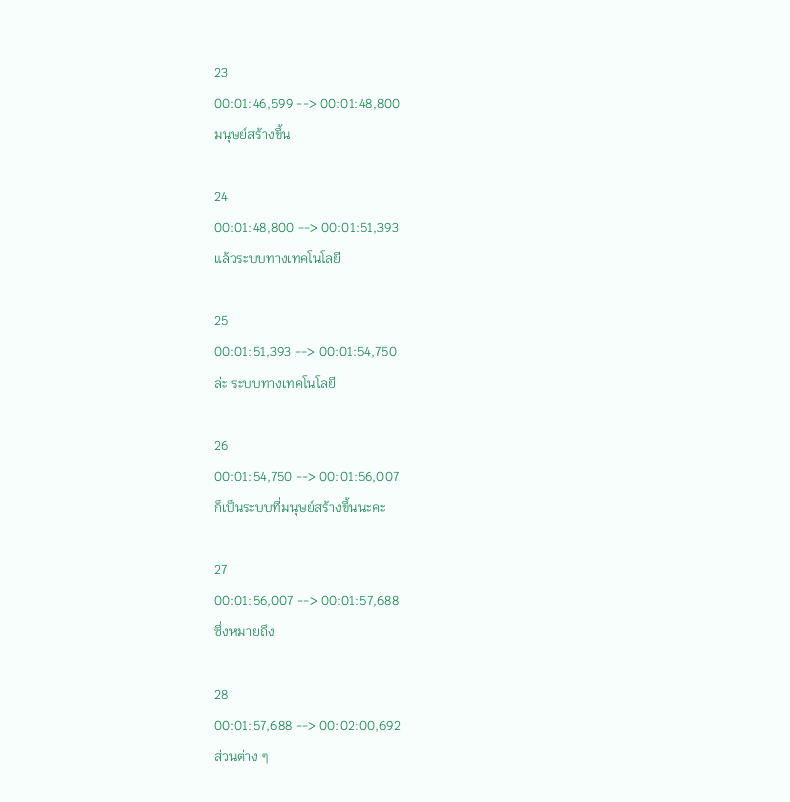23
00:01:46,599 --> 00:01:48,800
มนุษย์สร้างขึ้น

24
00:01:48,800 --> 00:01:51,393
แล้วระบบทางเทคโนโลยี

25
00:01:51,393 --> 00:01:54,750
ล่ะ ระบบทางเทคโนโลยี

26
00:01:54,750 --> 00:01:56,007
ก็เป็นระบบที่มนุษย์สร้างขึ้นนะคะ

27
00:01:56,007 --> 00:01:57,688
ซึ่งหมายถึง

28
00:01:57,688 --> 00:02:00,692
ส่วนต่าง ๆ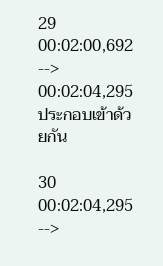29
00:02:00,692 --> 00:02:04,295
ประกอบเข้าด้วยกัน

30
00:02:04,295 -->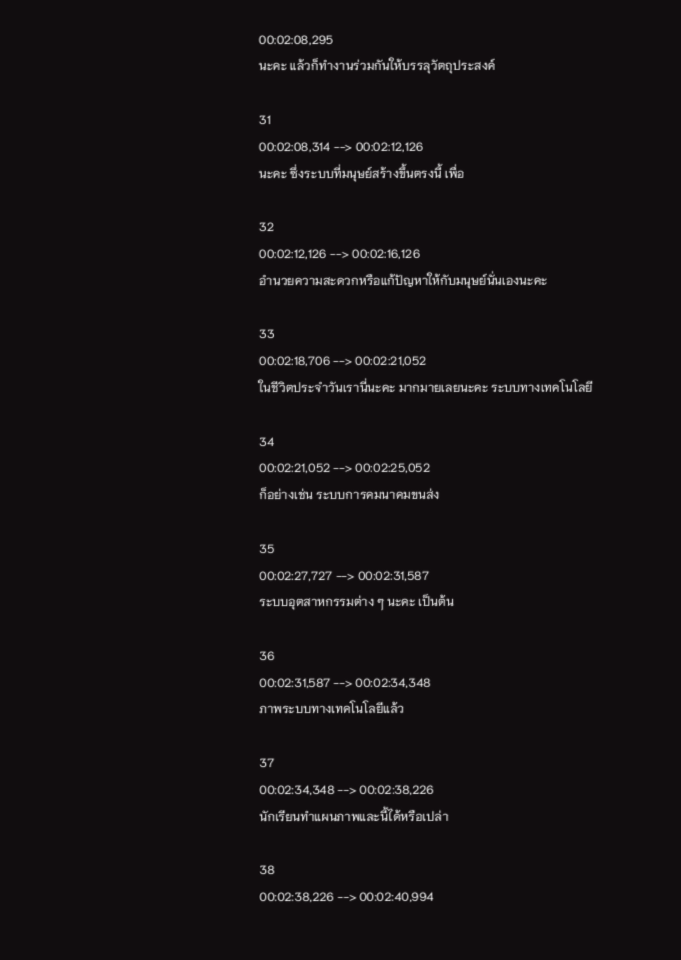00:02:08,295
นะคะ แล้วก็ทำงานร่วมกันให้บรรลุวัตถุประสงค์

31
00:02:08,314 --> 00:02:12,126
นะคะ ซึ่งระบบที่มนุษย์สร้างขึ้นตรงนี้ เพื่อ

32
00:02:12,126 --> 00:02:16,126
อำนวยความสะดวกหรือแก้ปัญหาให้กับมนุษย์นั่นเองนะคะ

33
00:02:18,706 --> 00:02:21,052
ในชีวิตประจำวันเรานี่นะคะ มากมายเลยนะคะ ระบบทางเทคโนโลยี

34
00:02:21,052 --> 00:02:25,052
ก็อย่างเช่น ระบบการคมนาคมขนส่ง

35
00:02:27,727 --> 00:02:31,587
ระบบอุตสาหกรรมต่าง ๆ นะคะ เป็นต้น

36
00:02:31,587 --> 00:02:34,348
ภาพระบบทางเทคโนโลยีแล้ว

37
00:02:34,348 --> 00:02:38,226
นักเรียนทำแผนภาพและนี้ได้หรือเปล่า

38
00:02:38,226 --> 00:02:40,994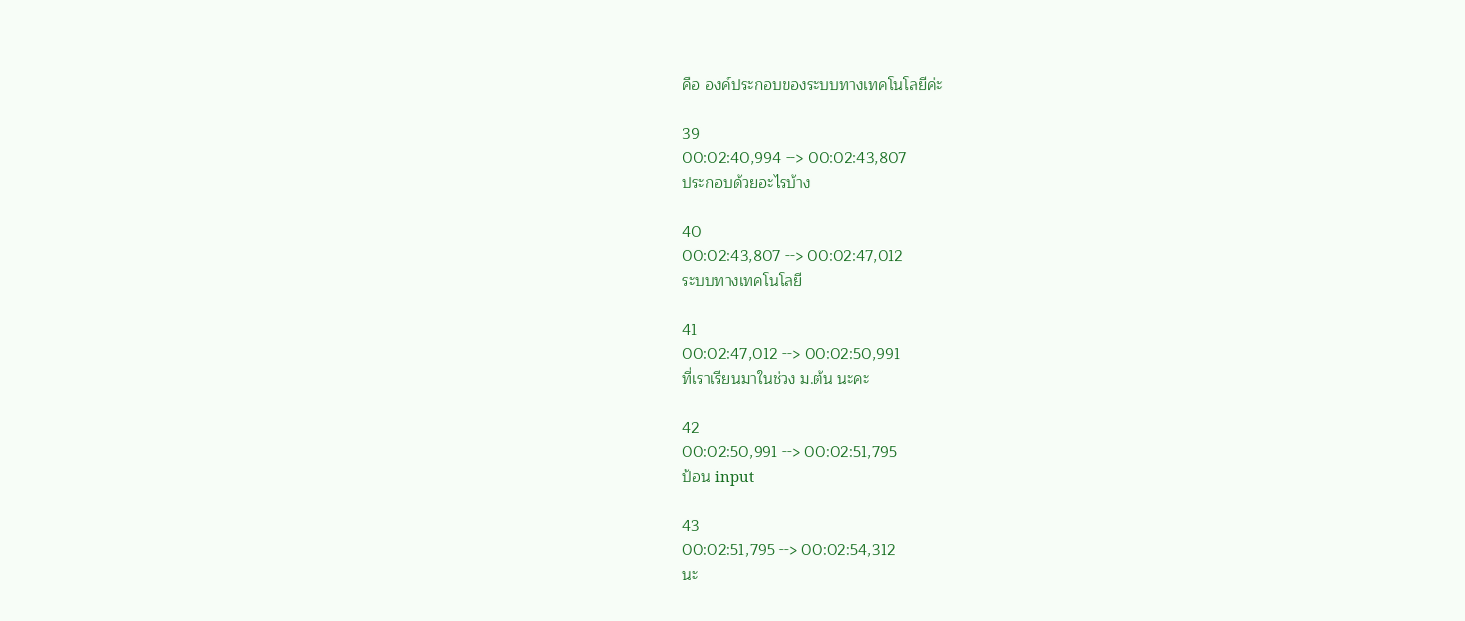คือ องค์ประกอบของระบบทางเทคโนโลยีค่ะ

39
00:02:40,994 --> 00:02:43,807
ประกอบด้วยอะไรบ้าง

40
00:02:43,807 --> 00:02:47,012
ระบบทางเทคโนโลยี

41
00:02:47,012 --> 00:02:50,991
ที่เราเรียนมาในช่วง ม.ต้น นะคะ

42
00:02:50,991 --> 00:02:51,795
ป้อน input

43
00:02:51,795 --> 00:02:54,312
นะ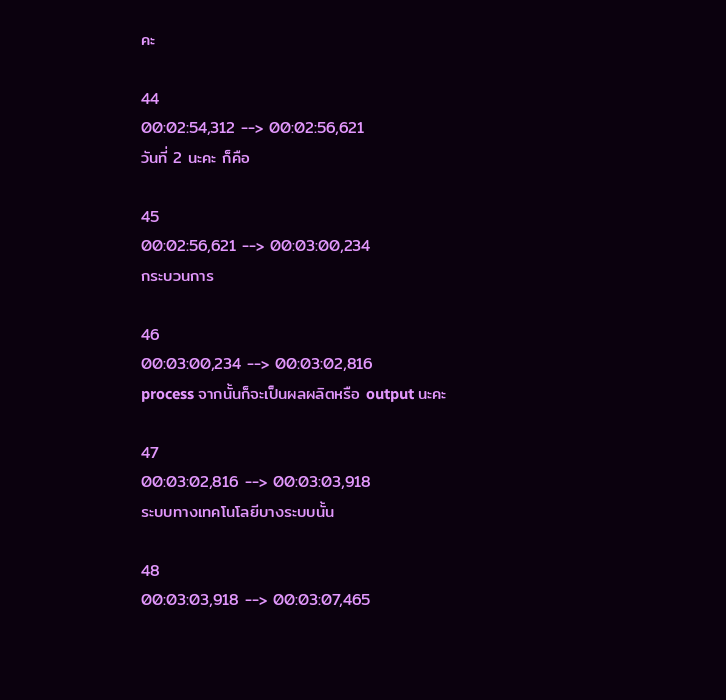คะ

44
00:02:54,312 --> 00:02:56,621
วันที่ 2 นะคะ ก็คือ

45
00:02:56,621 --> 00:03:00,234
กระบวนการ

46
00:03:00,234 --> 00:03:02,816
process จากนั้นก็จะเป็นผลผลิตหรือ output นะคะ

47
00:03:02,816 --> 00:03:03,918
ระบบทางเทคโนโลยีบางระบบนั้น

48
00:03:03,918 --> 00:03:07,465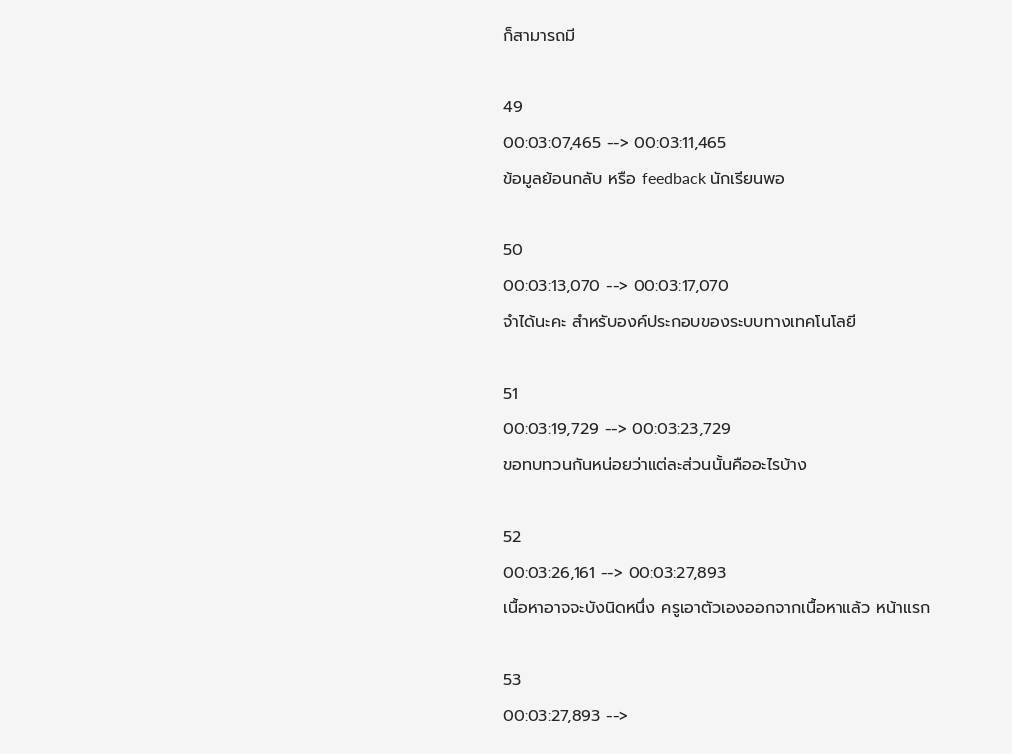ก็สามารถมี

49
00:03:07,465 --> 00:03:11,465
ข้อมูลย้อนกลับ หรือ feedback นักเรียนพอ

50
00:03:13,070 --> 00:03:17,070
จำได้นะคะ สำหรับองค์ประกอบของระบบทางเทคโนโลยี

51
00:03:19,729 --> 00:03:23,729
ขอทบทวนกันหน่อยว่าแต่ละส่วนนั้นคืออะไรบ้าง

52
00:03:26,161 --> 00:03:27,893
เนื้อหาอาจจะบังนิดหนึ่ง ครูเอาตัวเองออกจากเนื้อหาแล้ว หน้าแรก

53
00:03:27,893 -->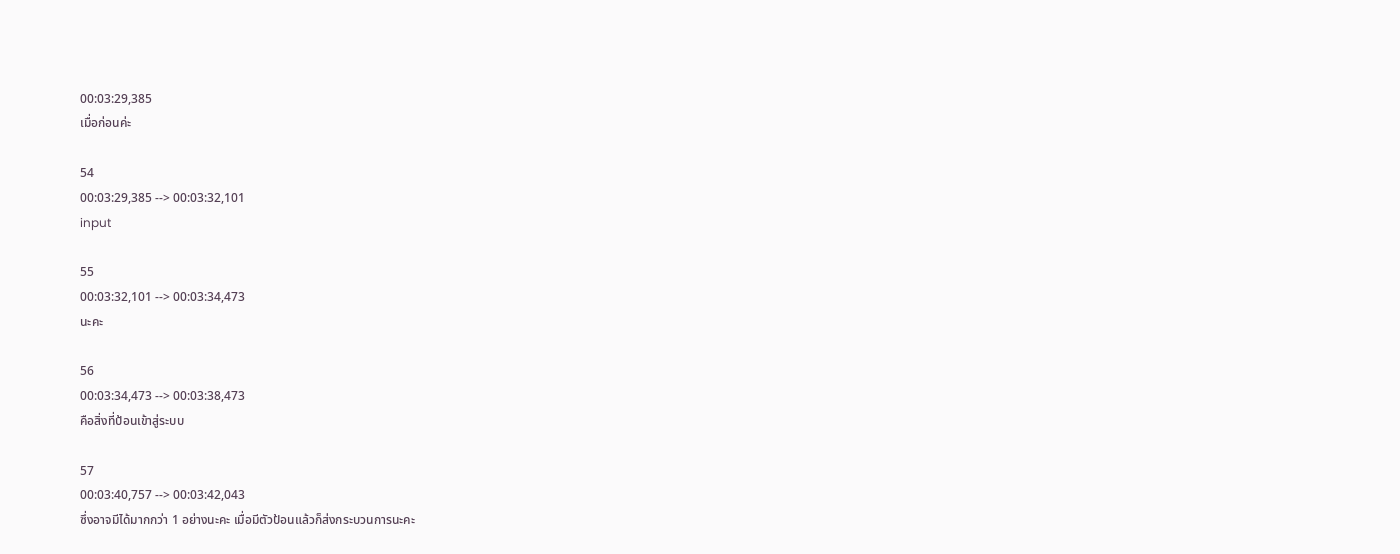00:03:29,385
เมื่อก่อนค่ะ

54
00:03:29,385 --> 00:03:32,101
input

55
00:03:32,101 --> 00:03:34,473
นะคะ

56
00:03:34,473 --> 00:03:38,473
คือสิ่งที่ป้อนเข้าสู่ระบบ

57
00:03:40,757 --> 00:03:42,043
ซึ่งอาจมีได้มากกว่า 1 อย่างนะคะ เมื่อมีตัวป้อนแล้วก็ส่งกระบวนการนะคะ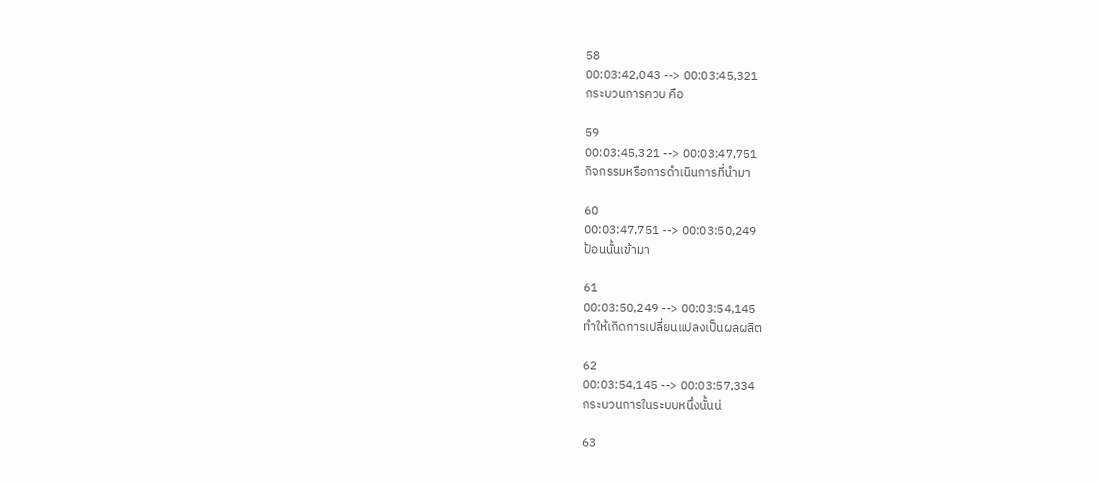58
00:03:42,043 --> 00:03:45,321
กระบวนการควบ คือ

59
00:03:45,321 --> 00:03:47,751
กิจกรรมหรือการดำเนินการที่นำมา

60
00:03:47,751 --> 00:03:50,249
ป้อนนั้นเข้ามา

61
00:03:50,249 --> 00:03:54,145
ทำให้เกิดการเปลี่ยนแปลงเป็นผลผลิต

62
00:03:54,145 --> 00:03:57,334
กระบวนการในระบบหนึ่งนั้นน่

63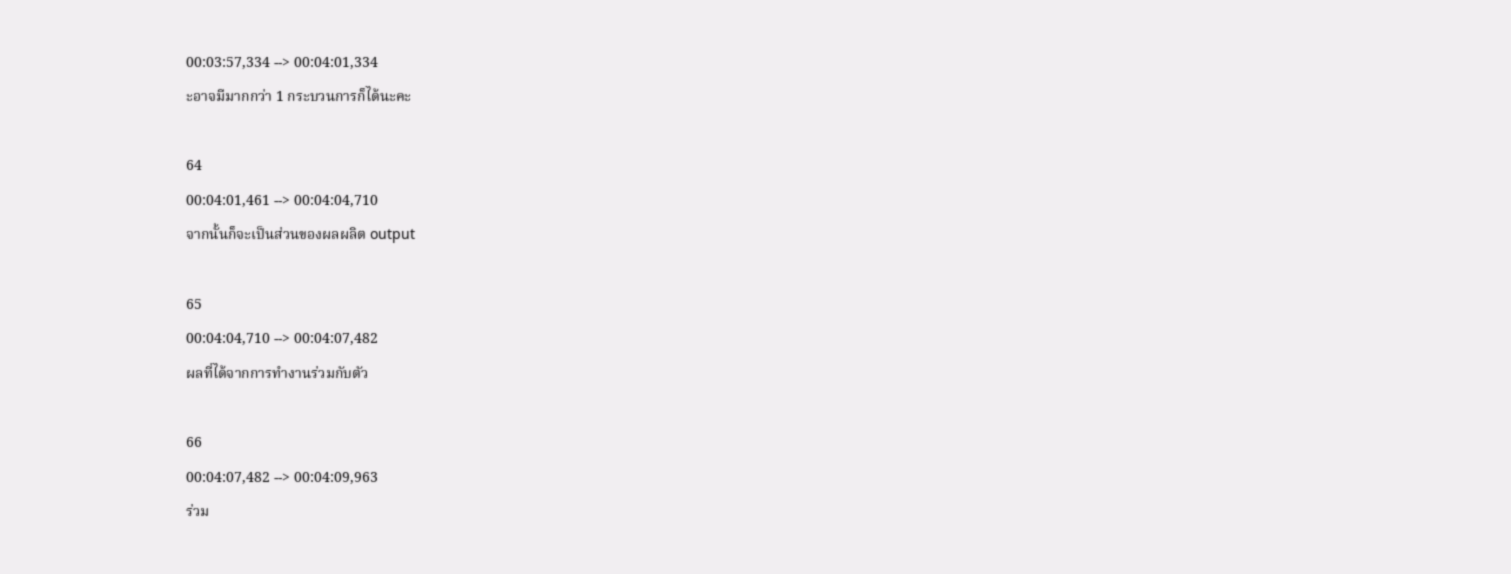00:03:57,334 --> 00:04:01,334
ะอาจมีมากกว่า 1 กระบวนการก็ได้นะคะ

64
00:04:01,461 --> 00:04:04,710
จากนั้นก็จะเป็นส่วนของผลผลิต output

65
00:04:04,710 --> 00:04:07,482
ผลที่ได้จากการทำงานร่วมกับตัว

66
00:04:07,482 --> 00:04:09,963
ร่วม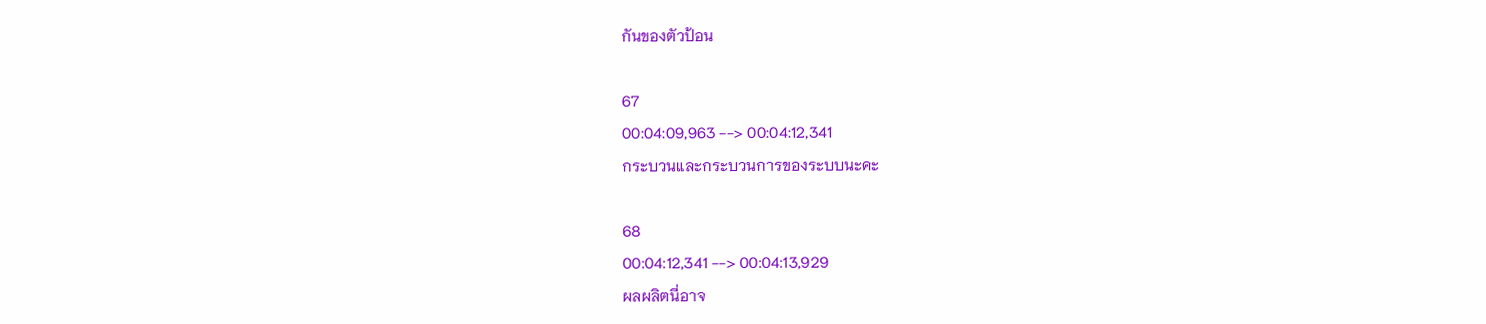กันของตัวป้อน

67
00:04:09,963 --> 00:04:12,341
กระบวนและกระบวนการของระบบนะคะ

68
00:04:12,341 --> 00:04:13,929
ผลผลิตนี่อาจ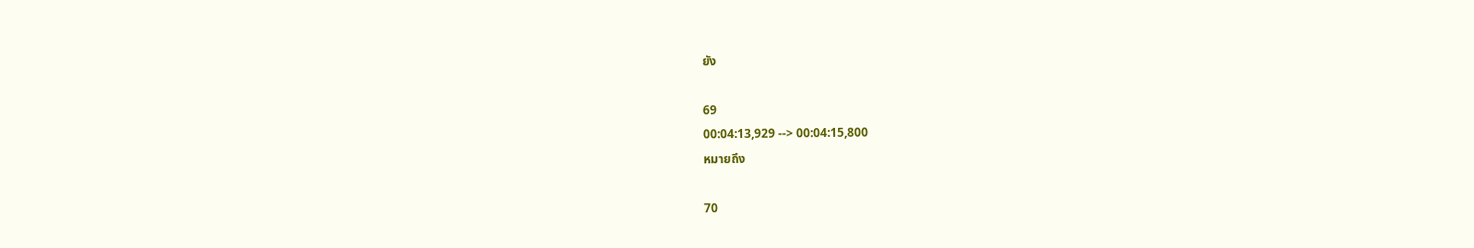ยัง

69
00:04:13,929 --> 00:04:15,800
หมายถึง

70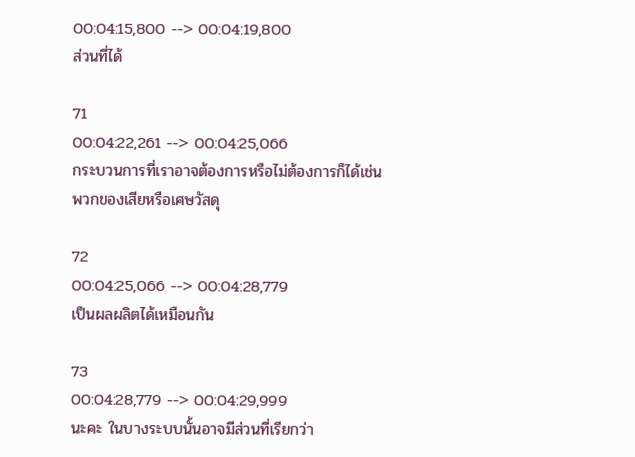00:04:15,800 --> 00:04:19,800
ส่วนที่ได้

71
00:04:22,261 --> 00:04:25,066
กระบวนการที่เราอาจต้องการหรือไม่ต้องการก็ได้เช่นพวกของเสียหรือเศษวัสดุ

72
00:04:25,066 --> 00:04:28,779
เป็นผลผลิตได้เหมือนกัน

73
00:04:28,779 --> 00:04:29,999
นะคะ ในบางระบบนั้นอาจมีส่วนที่เรียกว่า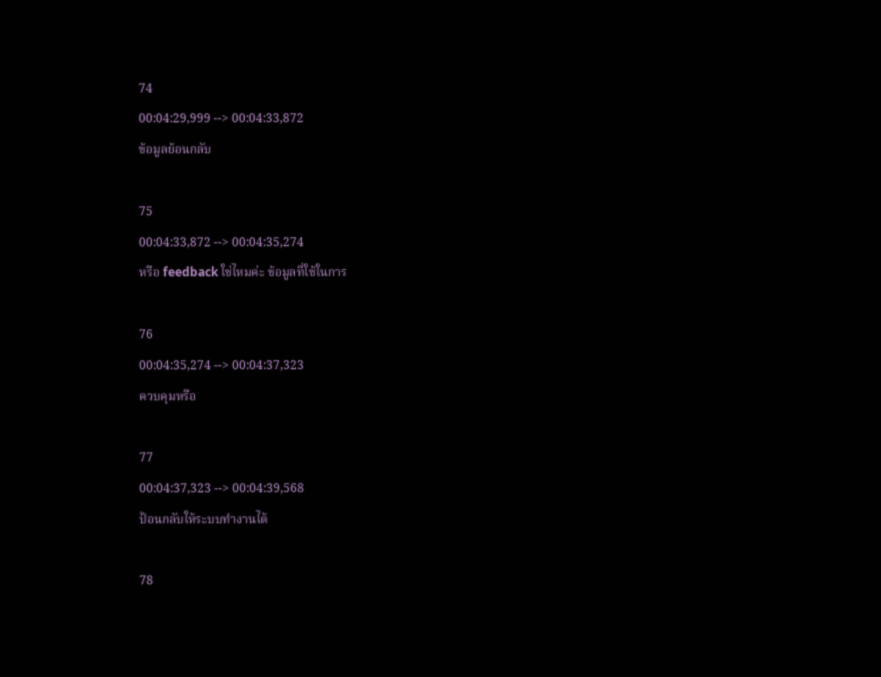74
00:04:29,999 --> 00:04:33,872
ข้อมูลย้อนกลับ

75
00:04:33,872 --> 00:04:35,274
หรือ feedback ใช่ไหมค่ะ ข้อมูลที่ใช้ในการ

76
00:04:35,274 --> 00:04:37,323
ควบคุมหรือ

77
00:04:37,323 --> 00:04:39,568
ป้อนกลับให้ระบบทำงานได้

78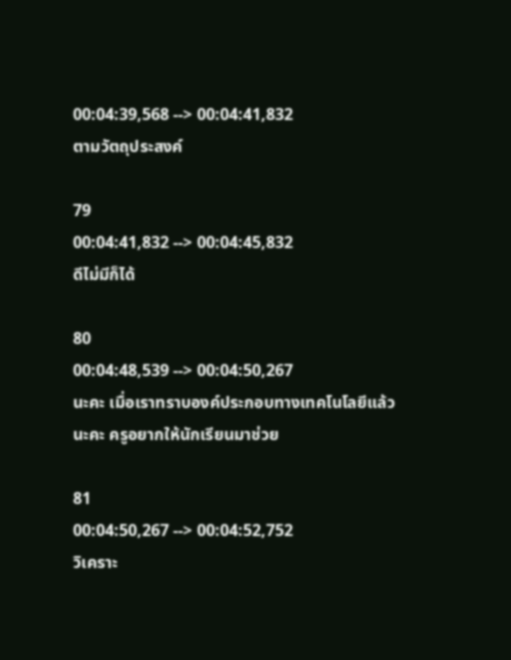00:04:39,568 --> 00:04:41,832
ตามวัตถุประสงค์

79
00:04:41,832 --> 00:04:45,832
ดีไม่มีก็ได้

80
00:04:48,539 --> 00:04:50,267
นะคะ เมื่อเราทราบองค์ประกอบทางเทคโนโลยีแล้วนะคะ ครูอยากให้นักเรียนมาช่วย

81
00:04:50,267 --> 00:04:52,752
วิเคราะ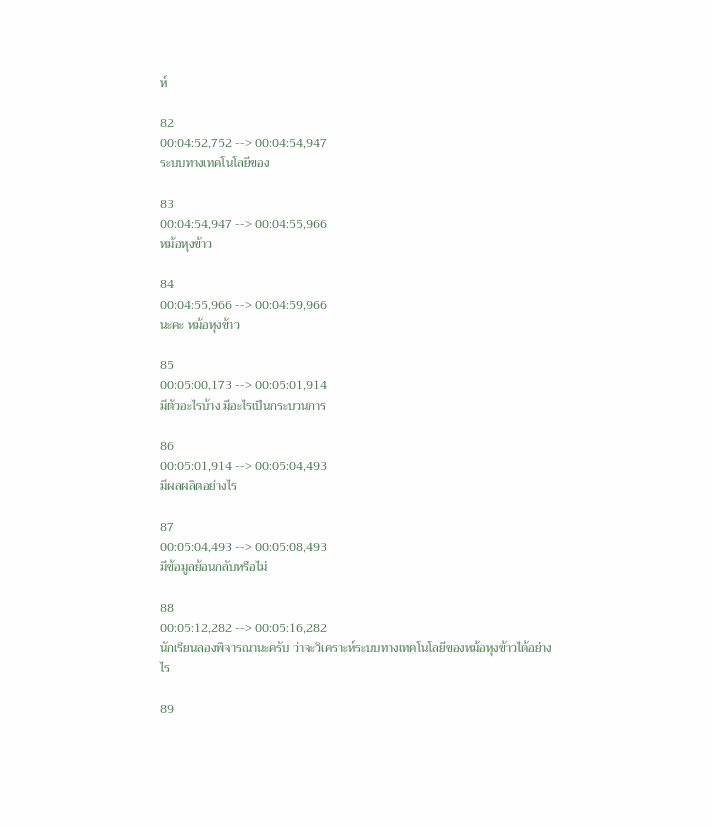ห์

82
00:04:52,752 --> 00:04:54,947
ระบบทางเทคโนโลยีของ

83
00:04:54,947 --> 00:04:55,966
หม้อหุงข้าว

84
00:04:55,966 --> 00:04:59,966
นะคะ หม้อหุงข้าว

85
00:05:00,173 --> 00:05:01,914
มีตัวอะไรบ้าง มีอะไรเป็นกระบวนการ

86
00:05:01,914 --> 00:05:04,493
มีผลผลิตอย่างไร

87
00:05:04,493 --> 00:05:08,493
มีข้อมูลย้อนกลับหรือไม่

88
00:05:12,282 --> 00:05:16,282
นักเรียนลองพิจารณานะครับ ว่าจะวิเคราะห์ระบบทางเทคโนโลยีของหม้อหุงข้าวได้อย่างไร

89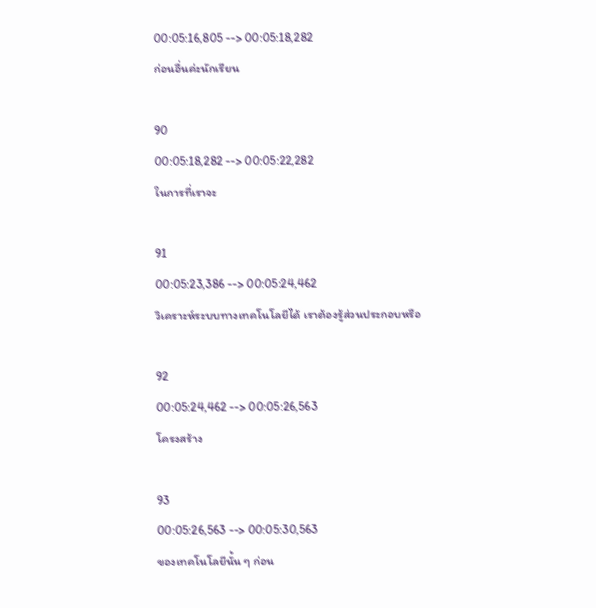00:05:16,805 --> 00:05:18,282
ก่อนอื่นค่ะนักเรียน

90
00:05:18,282 --> 00:05:22,282
ในการที่เราจะ

91
00:05:23,386 --> 00:05:24,462
วิเคราะห์ระบบทางเทคโนโลยีได้ เราต้องรู้ส่วนประกอบหรือ

92
00:05:24,462 --> 00:05:26,563
โครงสร้าง

93
00:05:26,563 --> 00:05:30,563
ของเทคโนโลยีนั้น ๆ ก่อน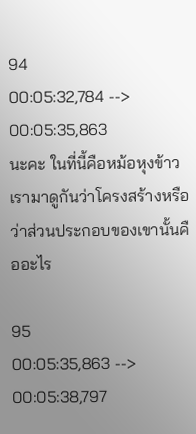94
00:05:32,784 --> 00:05:35,863
นะคะ ในที่นี้คือหม้อหุงข้าว เรามาดูกันว่าโครงสร้างหรือว่าส่วนประกอบของเขานั้นคืออะไร

95
00:05:35,863 --> 00:05:38,797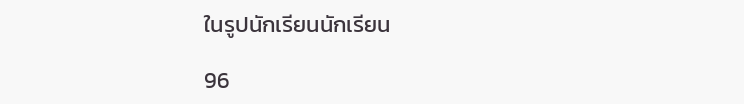ในรูปนักเรียนนักเรียน

96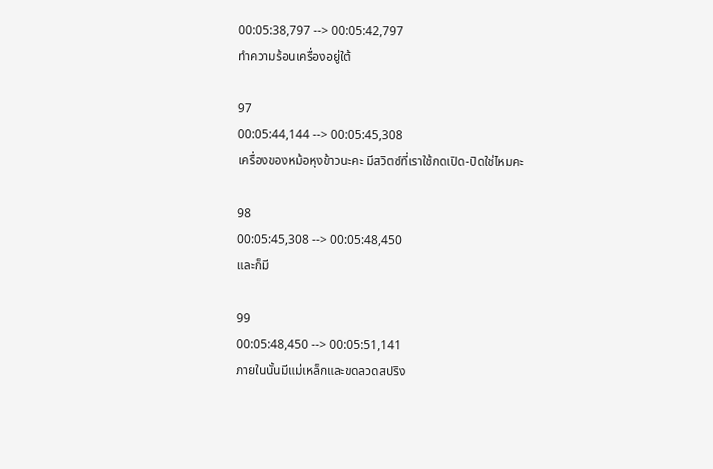00:05:38,797 --> 00:05:42,797
ทำความร้อนเครื่องอยู่ใต้

97
00:05:44,144 --> 00:05:45,308
เครื่องของหม้อหุงข้าวนะคะ มีสวิตซ์ที่เราใช้กดเปิด-ปิดใช่ไหมคะ

98
00:05:45,308 --> 00:05:48,450
และก็มี

99
00:05:48,450 --> 00:05:51,141
ภายในนั้นมีแม่เหล็กและขดลวดสปริง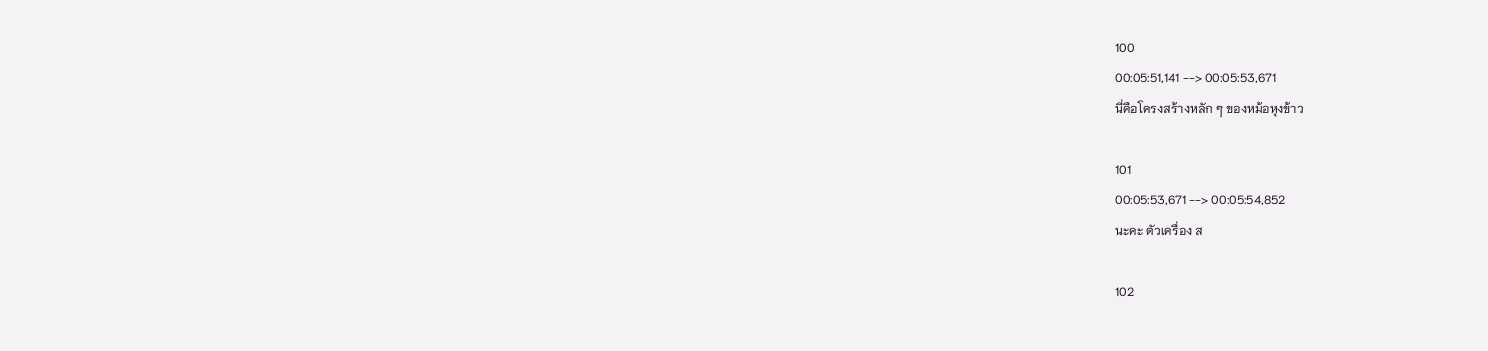100
00:05:51,141 --> 00:05:53,671
นี่คือโครงสร้างหลัก ๆ ของหม้อหุงข้าว

101
00:05:53,671 --> 00:05:54,852
นะคะ ตัวเครื่อง ส

102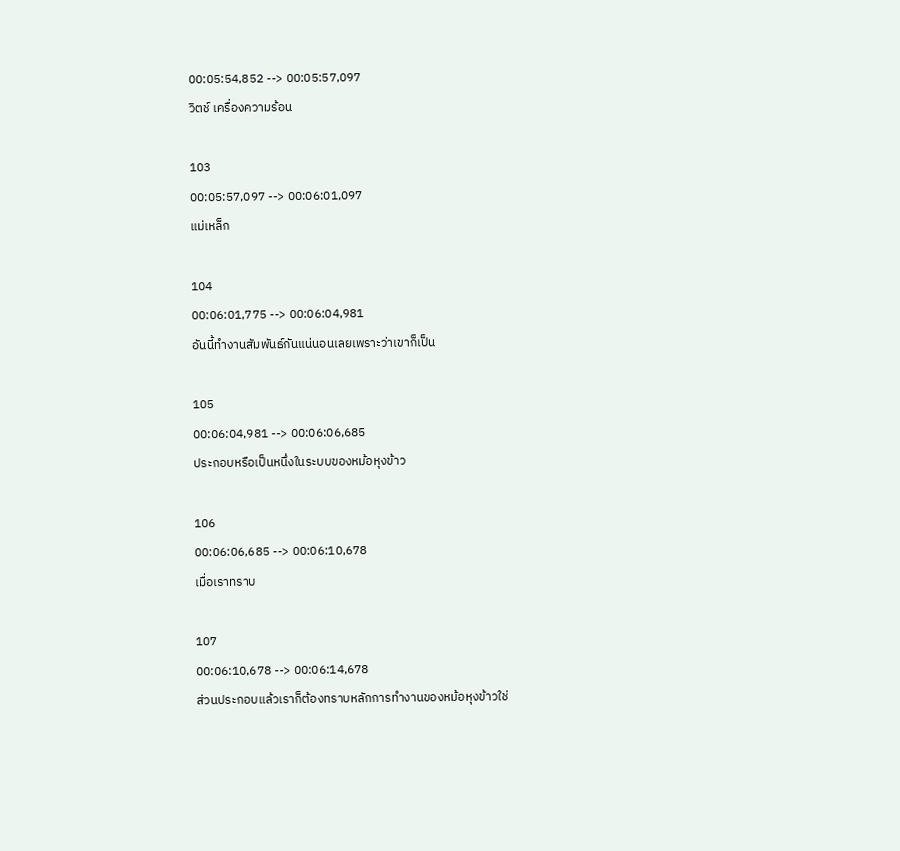00:05:54,852 --> 00:05:57,097
วิตช์ เครื่องความร้อน

103
00:05:57,097 --> 00:06:01,097
แม่เหล็ก

104
00:06:01,775 --> 00:06:04,981
อันนี้ทำงานสัมพันธ์กันแน่นอนเลยเพราะว่าเขาก็เป็น

105
00:06:04,981 --> 00:06:06,685
ประกอบหรือเป็นหนึ่งในระบบของหม้อหุงข้าว

106
00:06:06,685 --> 00:06:10,678
เมื่อเราทราบ

107
00:06:10,678 --> 00:06:14,678
ส่วนประกอบแล้วเราก็ต้องทราบหลักการทำงานของหม้อหุงข้าวใช่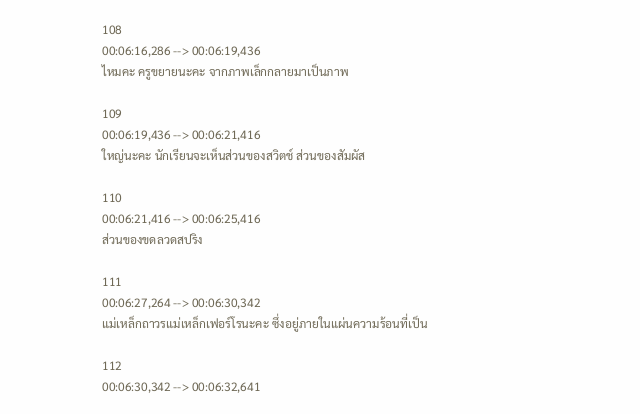108
00:06:16,286 --> 00:06:19,436
ไหมคะ ครูขยายนะคะ จากภาพเล็กกลายมาเป็นภาพ

109
00:06:19,436 --> 00:06:21,416
ใหญ่นะคะ นักเรียนจะเห็นส่วนของสวิตช์ ส่วนของสัมผัส

110
00:06:21,416 --> 00:06:25,416
ส่วนของขดลวดสปริง

111
00:06:27,264 --> 00:06:30,342
แม่เหล็กถาวรแม่เหล็กเฟอร์โรนะคะ ซึ่งอยู่ภายในแผ่นความร้อนที่เป็น

112
00:06:30,342 --> 00:06:32,641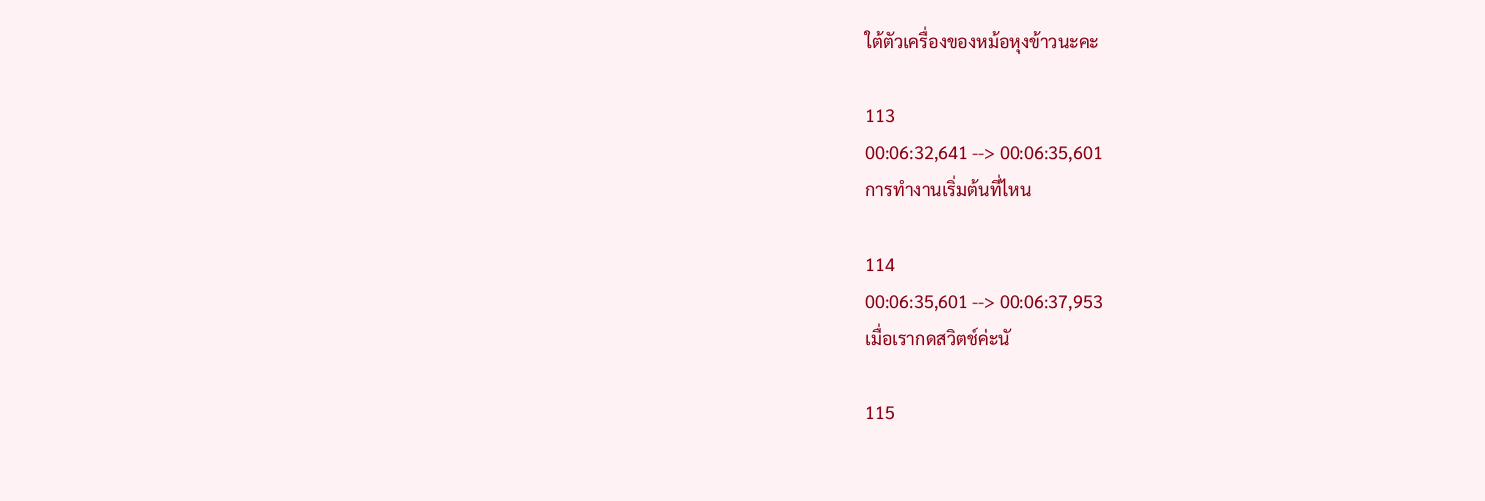ใต้ตัวเครื่องของหม้อหุงข้าวนะคะ

113
00:06:32,641 --> 00:06:35,601
การทำงานเริ่มต้นที่ไหน

114
00:06:35,601 --> 00:06:37,953
เมื่อเรากดสวิตช์ค่ะนั

115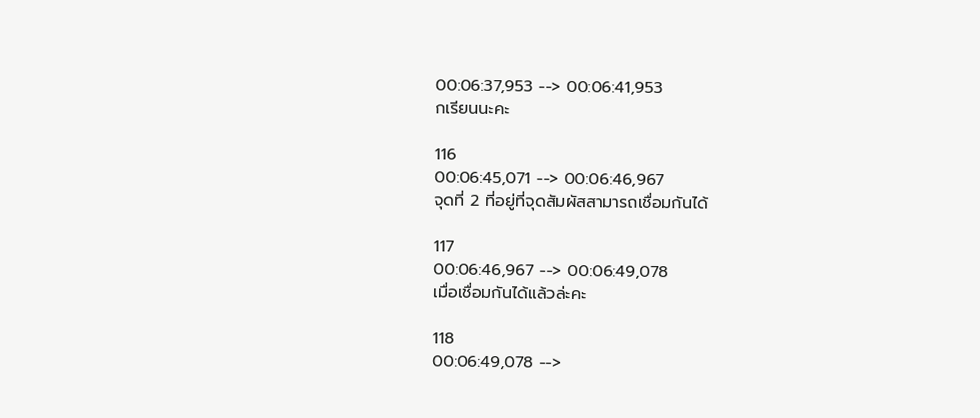00:06:37,953 --> 00:06:41,953
กเรียนนะคะ

116
00:06:45,071 --> 00:06:46,967
จุดที่ 2 ที่อยู่ที่จุดสัมผัสสามารถเชื่อมกันได้

117
00:06:46,967 --> 00:06:49,078
เมื่อเชื่อมกันได้แล้วล่ะคะ

118
00:06:49,078 -->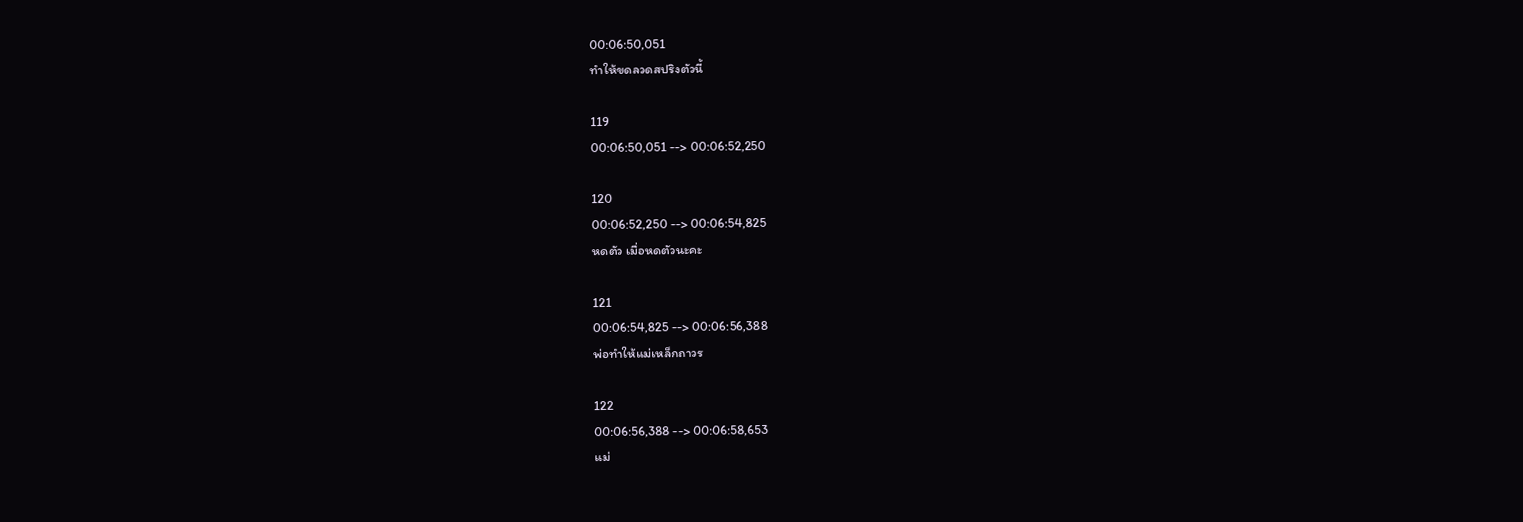00:06:50,051
ทำให้ขดลวดสปริงตัวนี้

119
00:06:50,051 --> 00:06:52,250

120
00:06:52,250 --> 00:06:54,825
หดตัว เมื่อหดตัวนะคะ

121
00:06:54,825 --> 00:06:56,388
พ่อทำให้แม่เหล็กถาวร

122
00:06:56,388 --> 00:06:58,653
แม่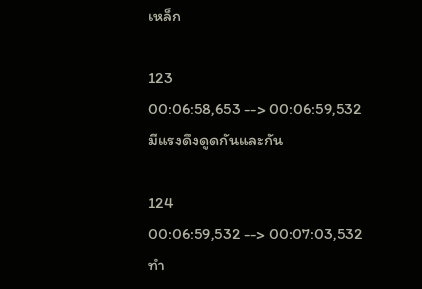เหล็ก

123
00:06:58,653 --> 00:06:59,532
มีแรงดึงดูดกันและกัน

124
00:06:59,532 --> 00:07:03,532
ทำ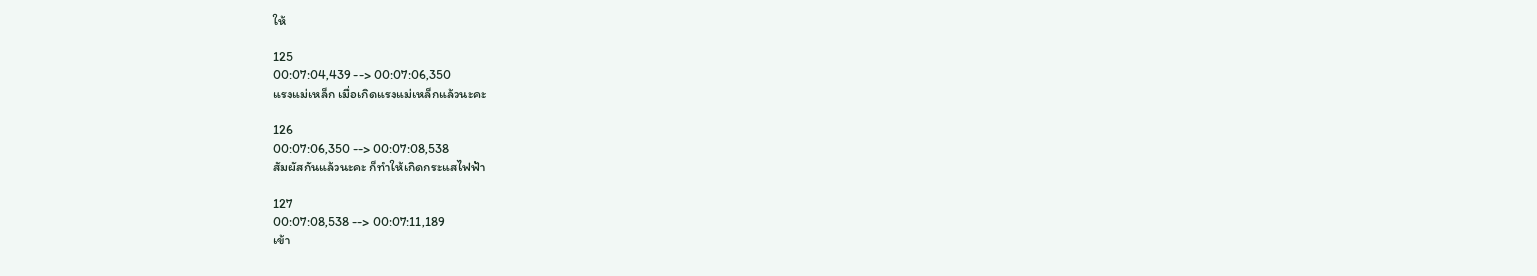ให้

125
00:07:04,439 --> 00:07:06,350
แรงแม่เหล็ก เมื่อเกิดแรงแม่เหล็กแล้วนะคะ

126
00:07:06,350 --> 00:07:08,538
สัมผัสกันแล้วนะคะ ก็ทำให้เกิดกระแสไฟฟ้า

127
00:07:08,538 --> 00:07:11,189
เข้า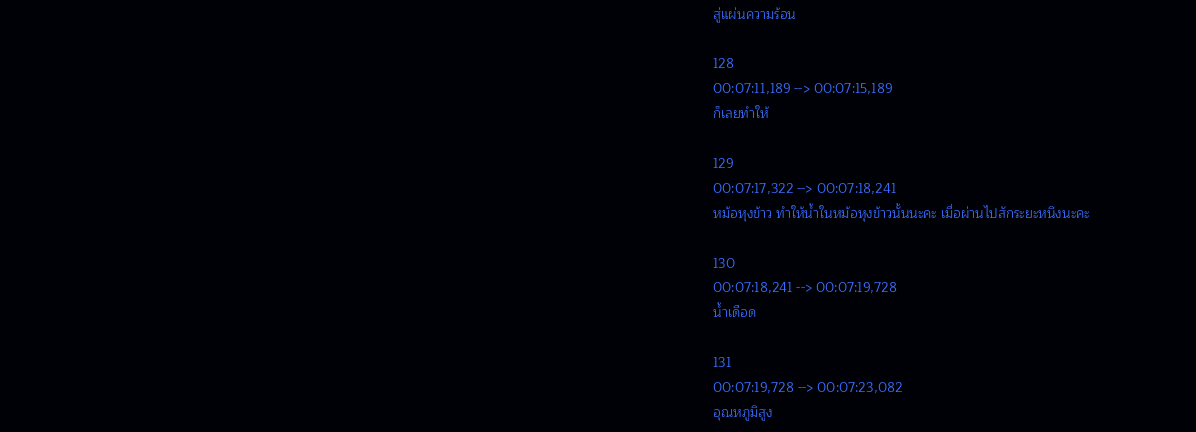สู่แผ่นความร้อน

128
00:07:11,189 --> 00:07:15,189
ก็เลยทำให้

129
00:07:17,322 --> 00:07:18,241
หม้อหุงข้าว ทำให้น้ำในหม้อหุงข้าวนั้นนะคะ เมื่อผ่านไปสักระยะหนึงนะคะ

130
00:07:18,241 --> 00:07:19,728
น้ำเดือด

131
00:07:19,728 --> 00:07:23,082
อุณหภูมิสูง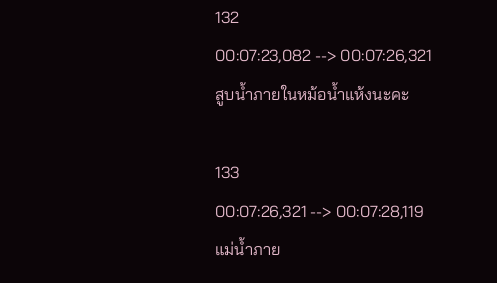132
00:07:23,082 --> 00:07:26,321
สูบน้ำภายในหม้อน้ำแห้งนะคะ

133
00:07:26,321 --> 00:07:28,119
แม่น้ำภาย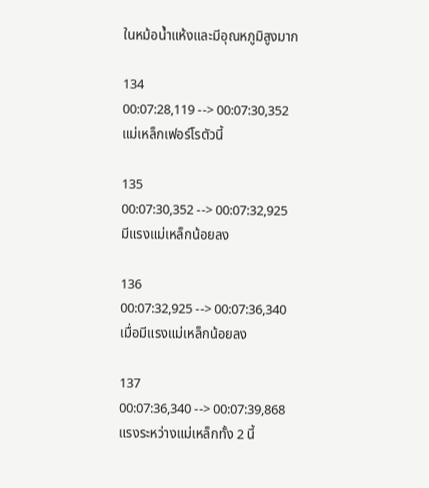ในหม้อน้ำแห้งและมีอุณหภูมิสูงมาก

134
00:07:28,119 --> 00:07:30,352
แม่เหล็กเฟอร์โรตัวนี้

135
00:07:30,352 --> 00:07:32,925
มีแรงแม่เหล็กน้อยลง

136
00:07:32,925 --> 00:07:36,340
เมื่อมีแรงแม่เหล็กน้อยลง

137
00:07:36,340 --> 00:07:39,868
แรงระหว่างแม่เหล็กทั้ง 2 นี้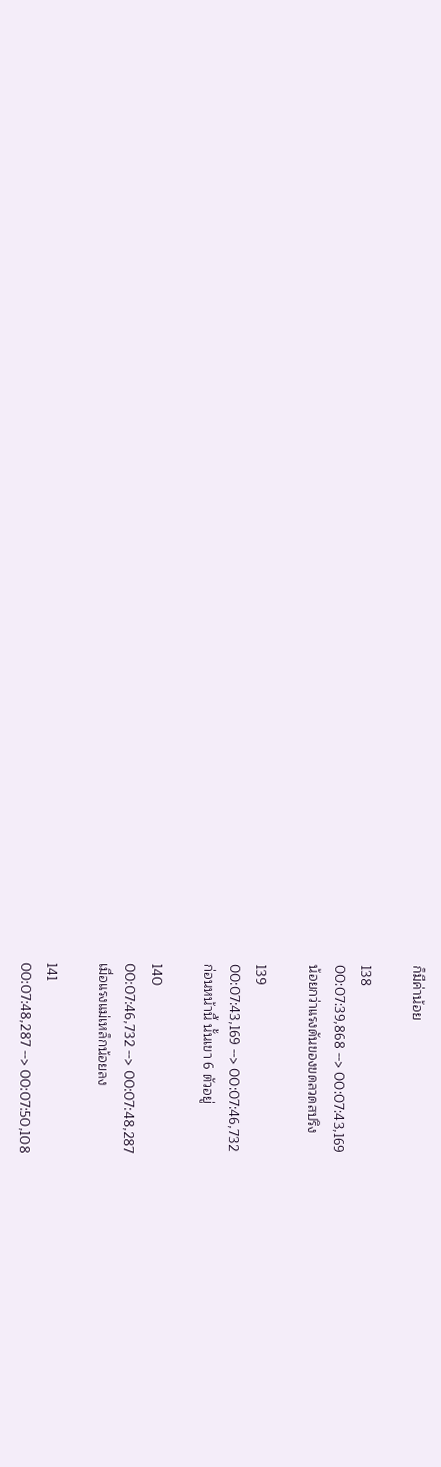ก็มีค่าน้อย

138
00:07:39,868 --> 00:07:43,169
น้อยกว่าแรงดันของขดลวดสปริง

139
00:07:43,169 --> 00:07:46,732
ก่อนหน้านี้ นั้นเขา 6 ตัวอยู่

140
00:07:46,732 --> 00:07:48,287
เมื่อแรงแม่เหล็กน้อยลง

141
00:07:48,287 --> 00:07:50,108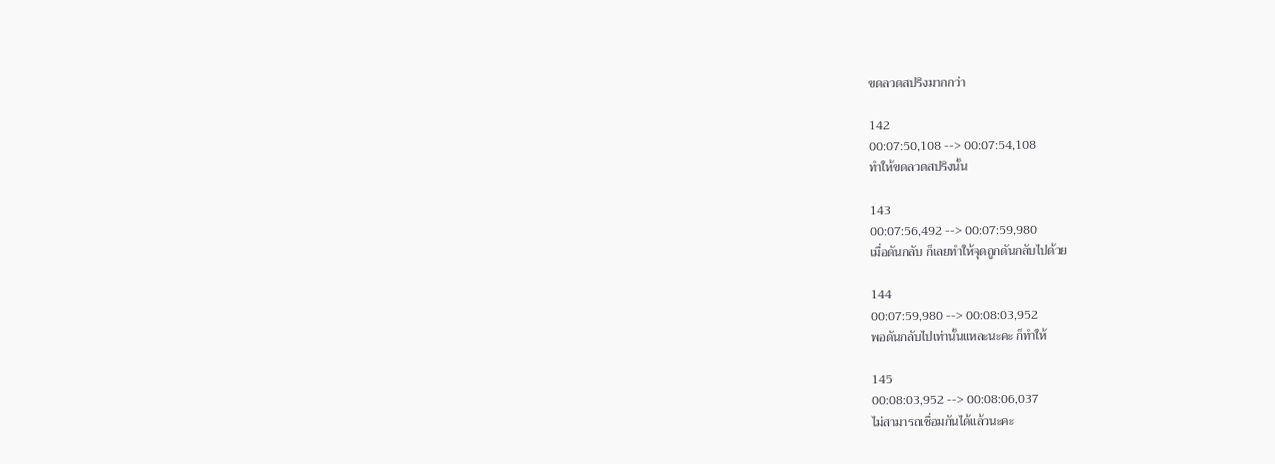ขดลวดสปริงมากกว่า

142
00:07:50,108 --> 00:07:54,108
ทำให้ขดลวดสปริงนั้น

143
00:07:56,492 --> 00:07:59,980
เมื่อดันกลับ ก็เลยทำให้จุดถูกดันกลับไปด้วย

144
00:07:59,980 --> 00:08:03,952
พอดันกลับไปเท่านั้นแหละนะคะ ก็ทำให้

145
00:08:03,952 --> 00:08:06,037
ไม่สามารถเชื่อมกันได้แล้วนะคะ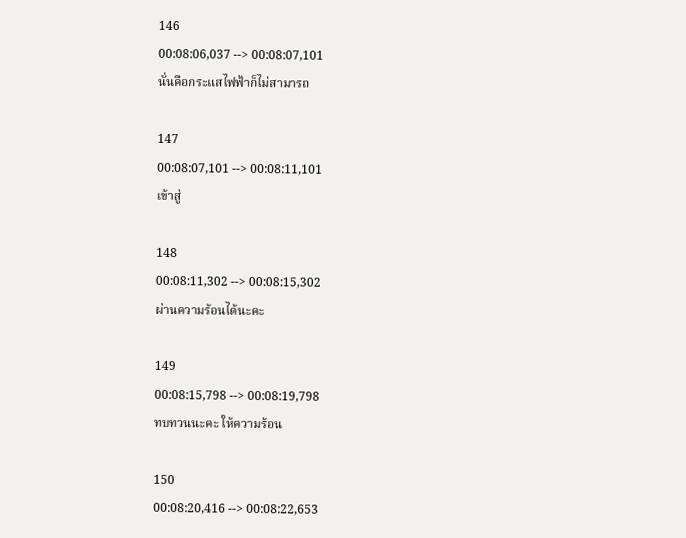146
00:08:06,037 --> 00:08:07,101
นั่นคือกระแสไฟฟ้าก็ไม่สามารถ

147
00:08:07,101 --> 00:08:11,101
เข้าสู่

148
00:08:11,302 --> 00:08:15,302
ผ่านความร้อนได้นะคะ

149
00:08:15,798 --> 00:08:19,798
ทบทวนนะคะ ให้ความร้อน

150
00:08:20,416 --> 00:08:22,653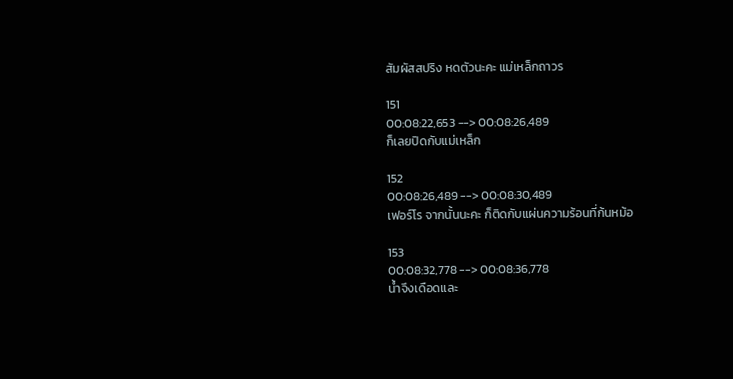สัมผัสสปริง หดตัวนะคะ แม่เหล็กถาวร

151
00:08:22,653 --> 00:08:26,489
ก็เลยปิดกับแม่เหล็ก

152
00:08:26,489 --> 00:08:30,489
เฟอร์โร จากนั้นนะคะ ก็ติดกับแผ่นความร้อนที่ก้นหม้อ

153
00:08:32,778 --> 00:08:36,778
น้ำจึงเดือดและ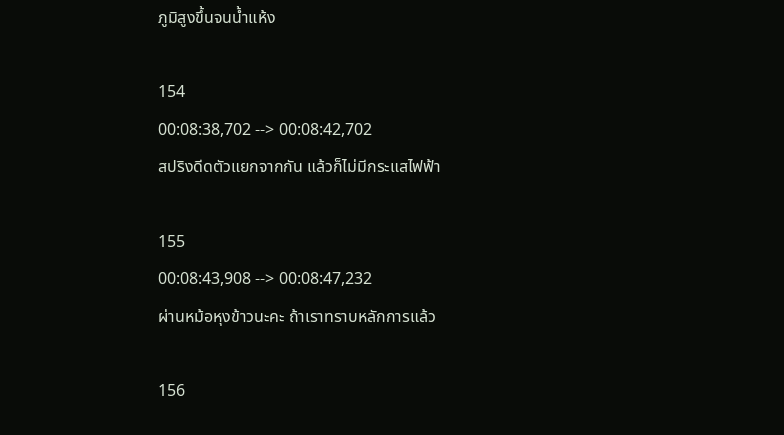ภูมิสูงขึ้นจนน้ำแห้ง

154
00:08:38,702 --> 00:08:42,702
สปริงดีดตัวแยกจากกัน แล้วก็ไม่มีกระแสไฟฟ้า

155
00:08:43,908 --> 00:08:47,232
ผ่านหม้อหุงข้าวนะคะ ถ้าเราทราบหลักการแล้ว

156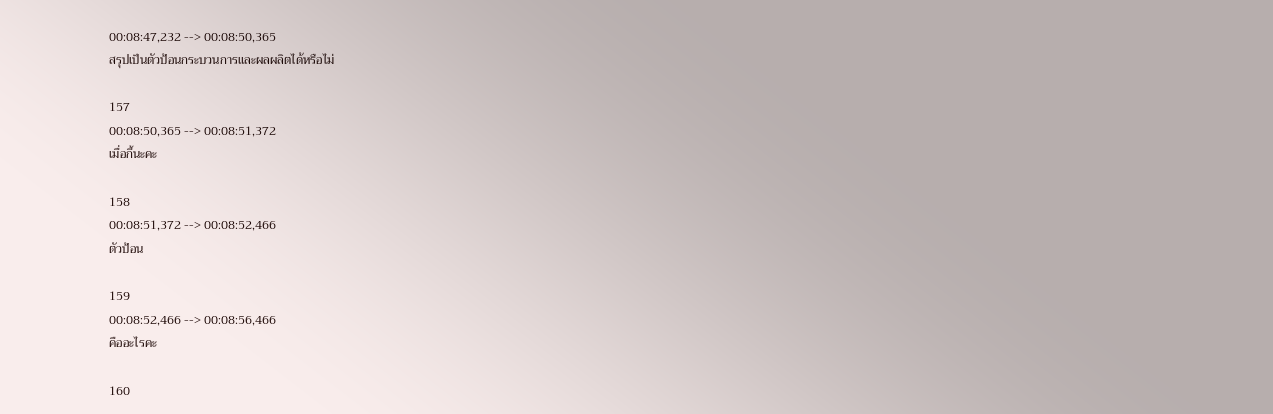00:08:47,232 --> 00:08:50,365
สรุปเป็นตัวป้อนกระบวนการและผลผลิตได้หรือไม่

157
00:08:50,365 --> 00:08:51,372
เมื่อกี้นะคะ

158
00:08:51,372 --> 00:08:52,466
ตัวป้อน

159
00:08:52,466 --> 00:08:56,466
คืออะไรคะ

160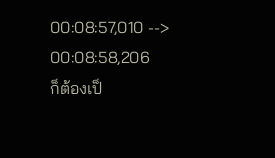00:08:57,010 --> 00:08:58,206
ก็ต้องเป็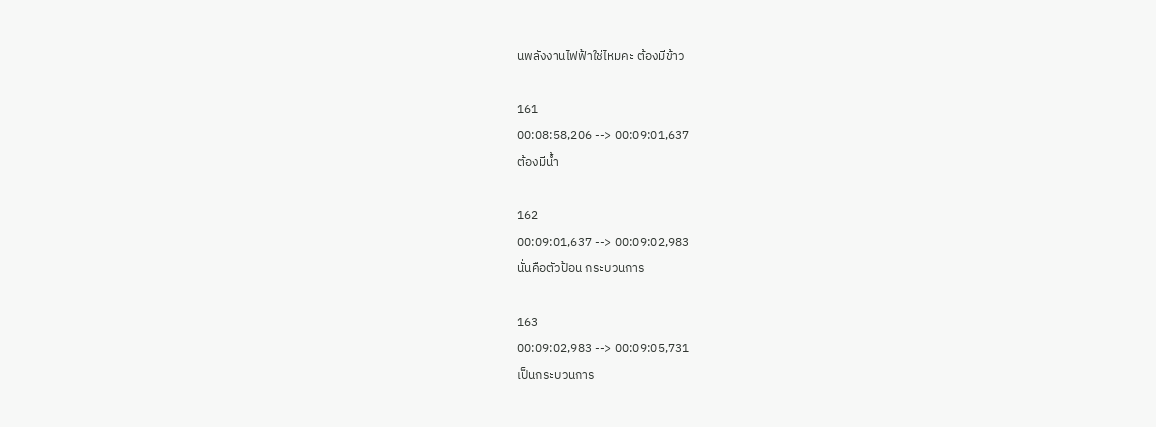นพลังงานไฟฟ้าใช่ไหมคะ ต้องมีข้าว

161
00:08:58,206 --> 00:09:01,637
ต้องมีน้ำ

162
00:09:01,637 --> 00:09:02,983
นั่นคือตัวป้อน กระบวนการ

163
00:09:02,983 --> 00:09:05,731
เป็นกระบวนการ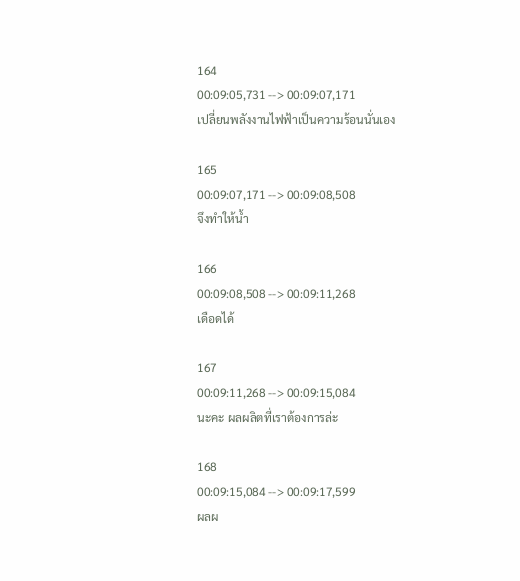164
00:09:05,731 --> 00:09:07,171
เปลี่ยนพลังงานไฟฟ้าเป็นความร้อนนั่นเอง

165
00:09:07,171 --> 00:09:08,508
จึงทำให้น้ำ

166
00:09:08,508 --> 00:09:11,268
เดือดได้

167
00:09:11,268 --> 00:09:15,084
นะคะ ผลผลิตที่เราต้องการล่ะ

168
00:09:15,084 --> 00:09:17,599
ผลผ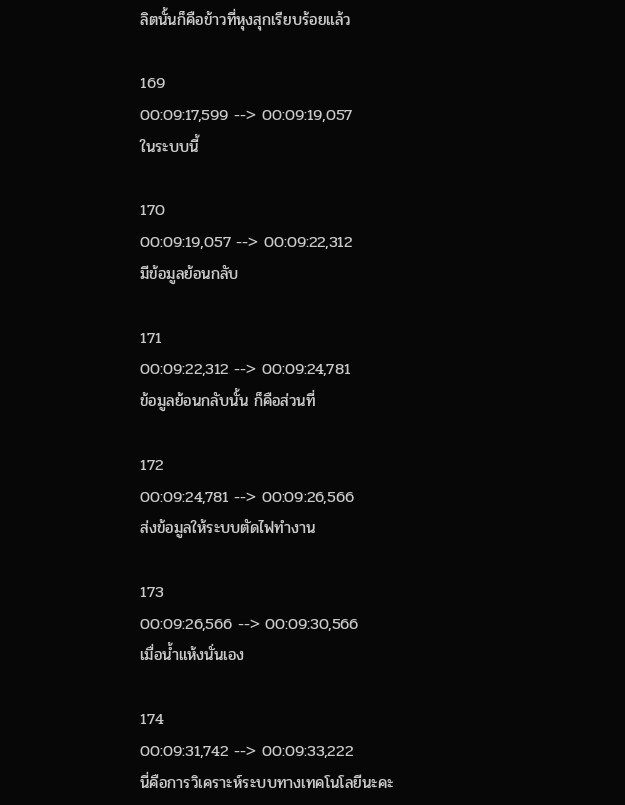ลิตนั้นก็คือข้าวที่หุงสุกเรียบร้อยแล้ว

169
00:09:17,599 --> 00:09:19,057
ในระบบนี้

170
00:09:19,057 --> 00:09:22,312
มีข้อมูลย้อนกลับ

171
00:09:22,312 --> 00:09:24,781
ข้อมูลย้อนกลับนั้น ก็คือส่วนที่

172
00:09:24,781 --> 00:09:26,566
ส่งข้อมูลให้ระบบตัดไฟทำงาน

173
00:09:26,566 --> 00:09:30,566
เมื่อน้ำแห้งนั่นเอง

174
00:09:31,742 --> 00:09:33,222
นี่คือการวิเคราะห์ระบบทางเทคโนโลยีนะคะ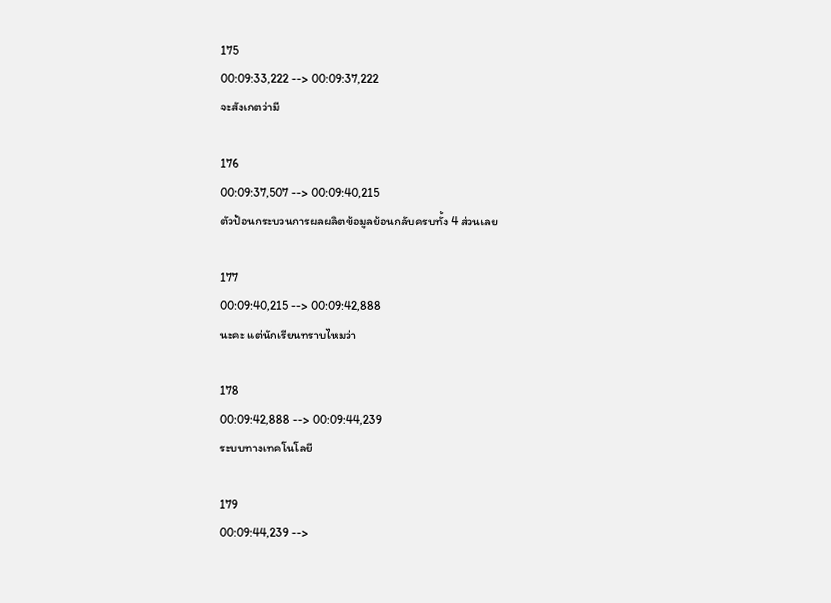175
00:09:33,222 --> 00:09:37,222
จะสังเกตว่ามี

176
00:09:37,507 --> 00:09:40,215
ตัวป้อนกระบวนการผลผลิตข้อมูลย้อนกลับครบทั้ง 4 ส่วนเลย

177
00:09:40,215 --> 00:09:42,888
นะคะ แต่นักเรียนทราบไหมว่า

178
00:09:42,888 --> 00:09:44,239
ระบบทางเทคโนโลยี

179
00:09:44,239 -->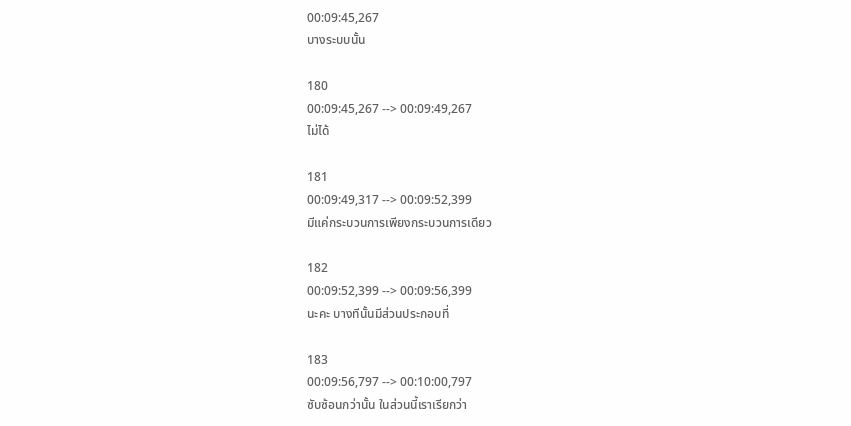00:09:45,267
บางระบบนั้น

180
00:09:45,267 --> 00:09:49,267
ไม่ได้

181
00:09:49,317 --> 00:09:52,399
มีแค่กระบวนการเพียงกระบวนการเดียว

182
00:09:52,399 --> 00:09:56,399
นะคะ บางทีนั้นมีส่วนประกอบที่

183
00:09:56,797 --> 00:10:00,797
ซับซ้อนกว่านั้น ในส่วนนี้เราเรียกว่า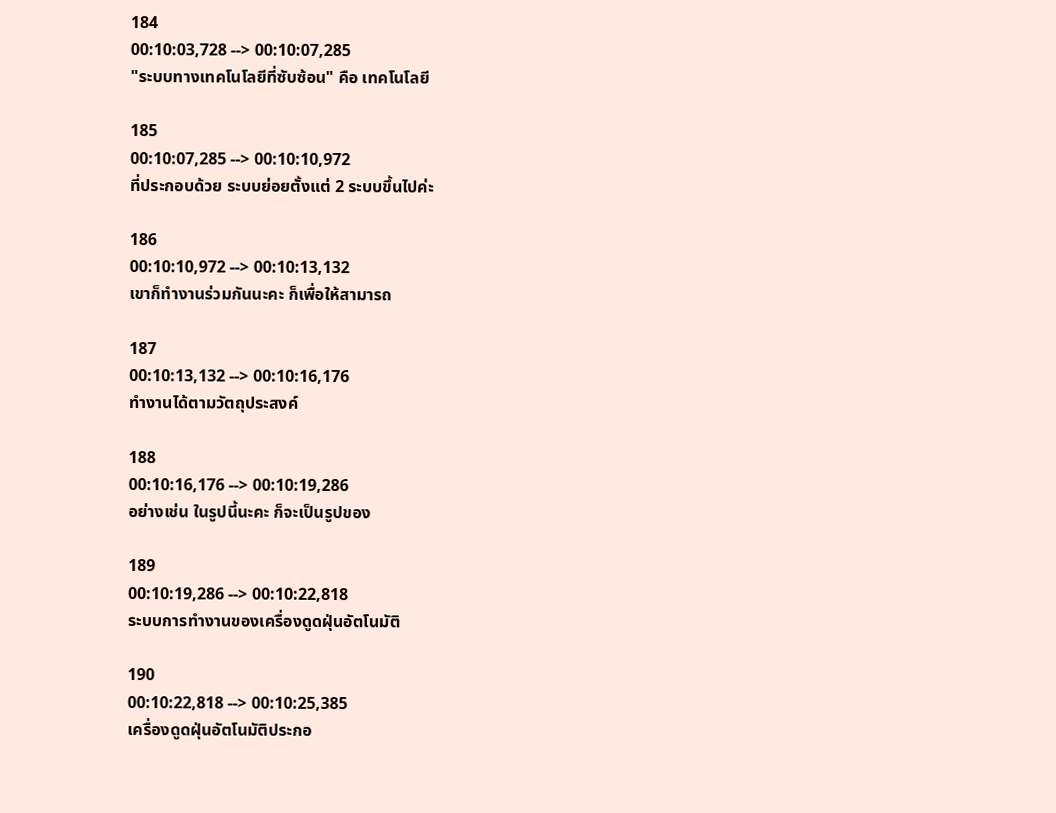184
00:10:03,728 --> 00:10:07,285
"ระบบทางเทคโนโลยีที่ซับซ้อน" คือ เทคโนโลยี

185
00:10:07,285 --> 00:10:10,972
ที่ประกอบด้วย ระบบย่อยตั้งแต่ 2 ระบบขึ้นไปค่ะ

186
00:10:10,972 --> 00:10:13,132
เขาก็ทำงานร่วมกันนะคะ ก็เพื่อให้สามารถ

187
00:10:13,132 --> 00:10:16,176
ทำงานได้ตามวัตถุประสงค์

188
00:10:16,176 --> 00:10:19,286
อย่างเช่น ในรูปนี้นะคะ ก็จะเป็นรูปของ

189
00:10:19,286 --> 00:10:22,818
ระบบการทำงานของเครื่องดูดฝุ่นอัตโนมัติ

190
00:10:22,818 --> 00:10:25,385
เครื่องดูดฝุ่นอัตโนมัติประกอ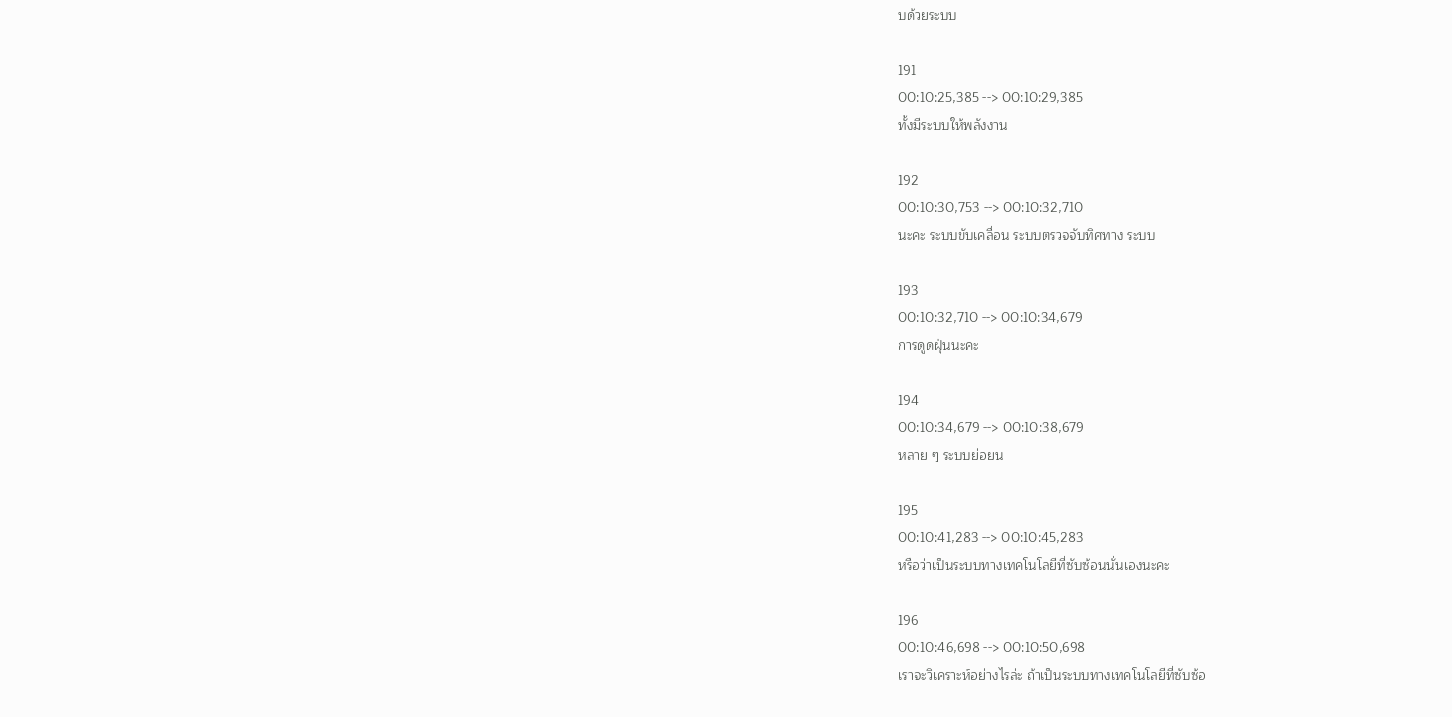บด้วยระบบ

191
00:10:25,385 --> 00:10:29,385
ทั้งมีระบบให้พลังงาน

192
00:10:30,753 --> 00:10:32,710
นะคะ ระบบขับเคลื่อน ระบบตรวจจับทิศทาง ระบบ

193
00:10:32,710 --> 00:10:34,679
การดูดฝุ่นนะคะ

194
00:10:34,679 --> 00:10:38,679
หลาย ๆ ระบบย่อยน

195
00:10:41,283 --> 00:10:45,283
หรือว่าเป็นระบบทางเทคโนโลยีที่ซับซ้อนนั่นเองนะคะ

196
00:10:46,698 --> 00:10:50,698
เราจะวิเคราะห์อย่างไรล่ะ ถ้าเป็นระบบทางเทคโนโลยีที่ซับซ้อ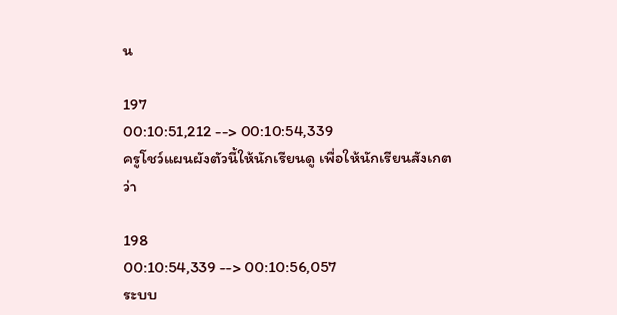น

197
00:10:51,212 --> 00:10:54,339
ครูโชว์แผนผังตัวนี้ให้นักเรียนดู เพื่อให้นักเรียนสังเกตว่า

198
00:10:54,339 --> 00:10:56,057
ระบบ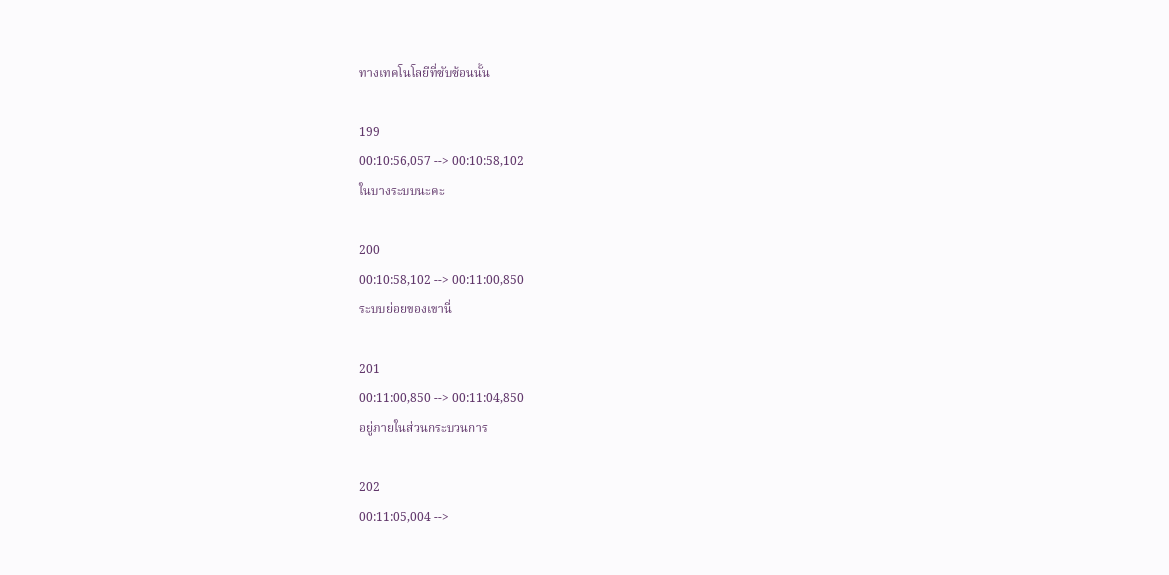ทางเทคโนโลยีที่ซับซ้อนนั้น

199
00:10:56,057 --> 00:10:58,102
ในบางระบบนะคะ

200
00:10:58,102 --> 00:11:00,850
ระบบย่อยของเขานี่

201
00:11:00,850 --> 00:11:04,850
อยู่ภายในส่วนกระบวนการ

202
00:11:05,004 -->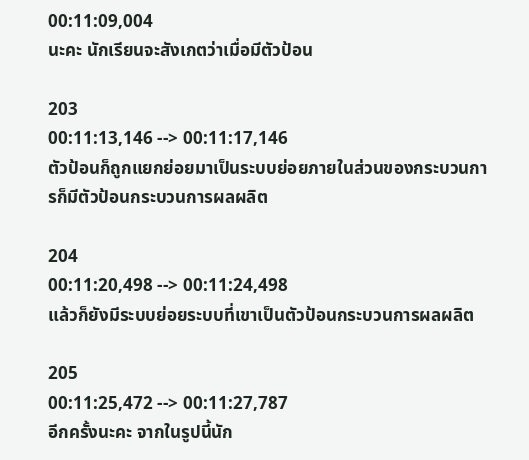00:11:09,004
นะคะ นักเรียนจะสังเกตว่าเมื่อมีตัวป้อน

203
00:11:13,146 --> 00:11:17,146
ตัวป้อนก็ถูกแยกย่อยมาเป็นระบบย่อยภายในส่วนของกระบวนการก็มีตัวป้อนกระบวนการผลผลิต

204
00:11:20,498 --> 00:11:24,498
แล้วก็ยังมีระบบย่อยระบบที่เขาเป็นตัวป้อนกระบวนการผลผลิต

205
00:11:25,472 --> 00:11:27,787
อีกครั้งนะคะ จากในรูปนี้นัก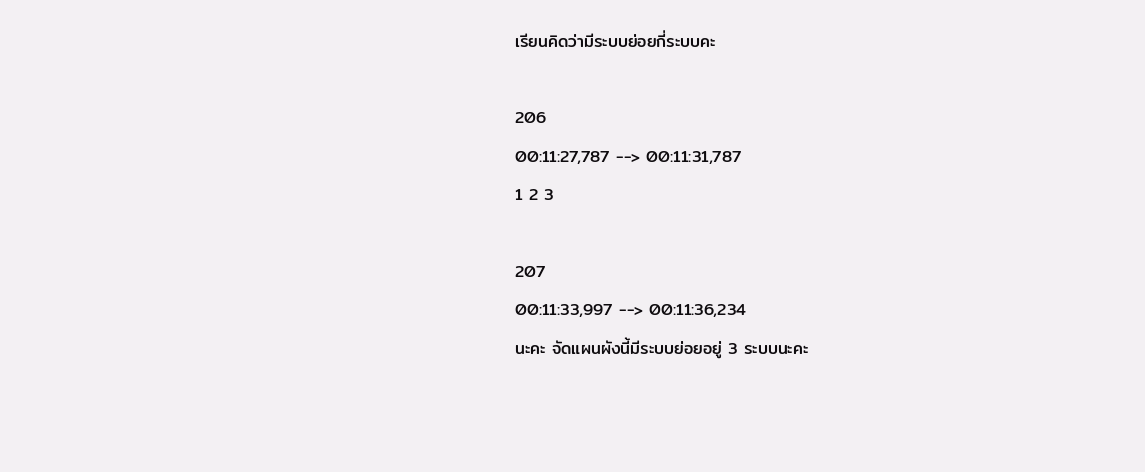เรียนคิดว่ามีระบบย่อยกี่ระบบคะ

206
00:11:27,787 --> 00:11:31,787
1 2 3

207
00:11:33,997 --> 00:11:36,234
นะคะ จัดแผนผังนี้มีระบบย่อยอยู่ 3 ระบบนะคะ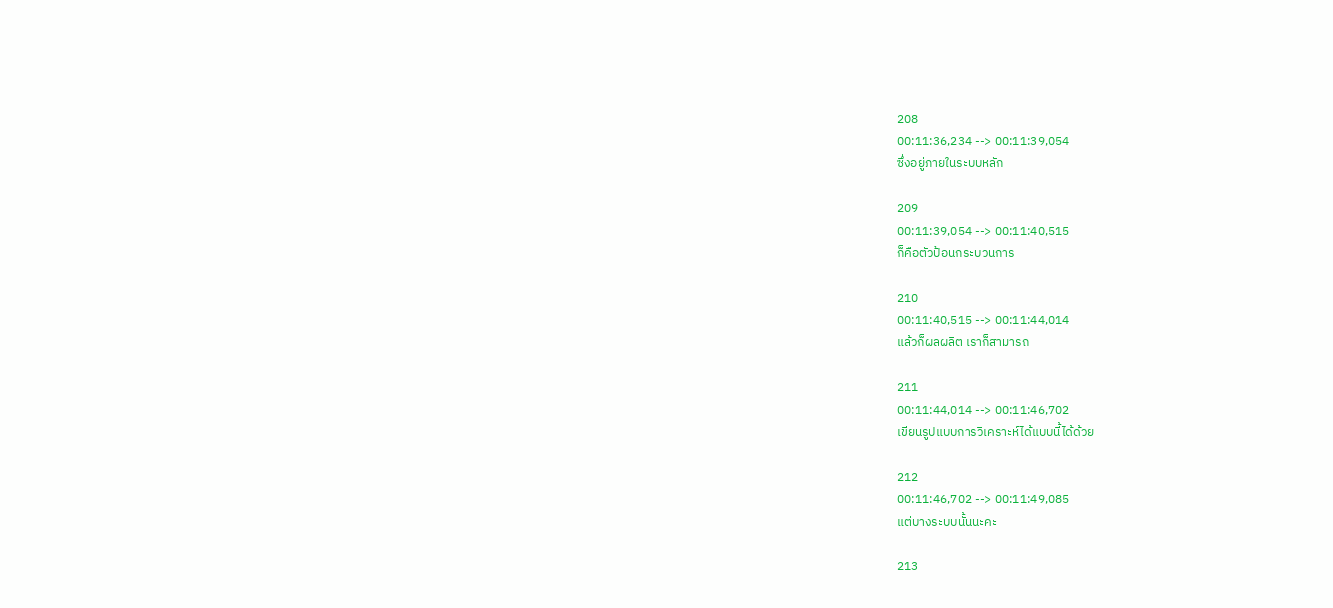208
00:11:36,234 --> 00:11:39,054
ซึ่งอยู่ภายในระบบหลัก

209
00:11:39,054 --> 00:11:40,515
ก็คือตัวป้อนกระบวนการ

210
00:11:40,515 --> 00:11:44,014
แล้วก็ผลผลิต เราก็สามารถ

211
00:11:44,014 --> 00:11:46,702
เขียนรูปแบบการวิเคราะห์ได้แบบนี้ได้ด้วย

212
00:11:46,702 --> 00:11:49,085
แต่บางระบบนั้นนะคะ

213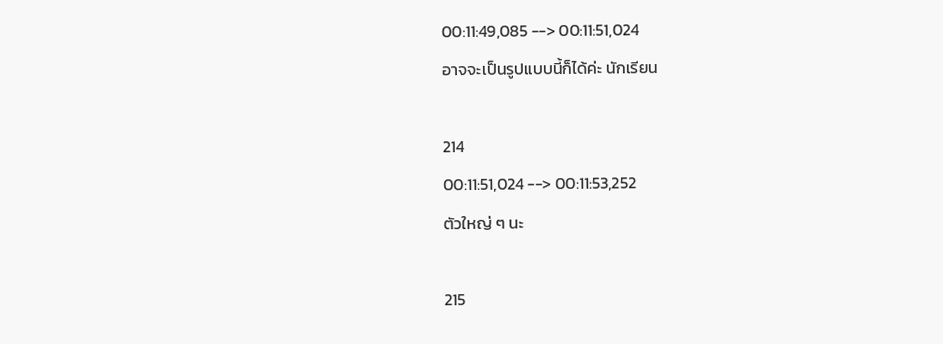00:11:49,085 --> 00:11:51,024
อาจจะเป็นรูปแบบนี้ก็ได้ค่ะ นักเรียน

214
00:11:51,024 --> 00:11:53,252
ตัวใหญ่ ๆ นะ

215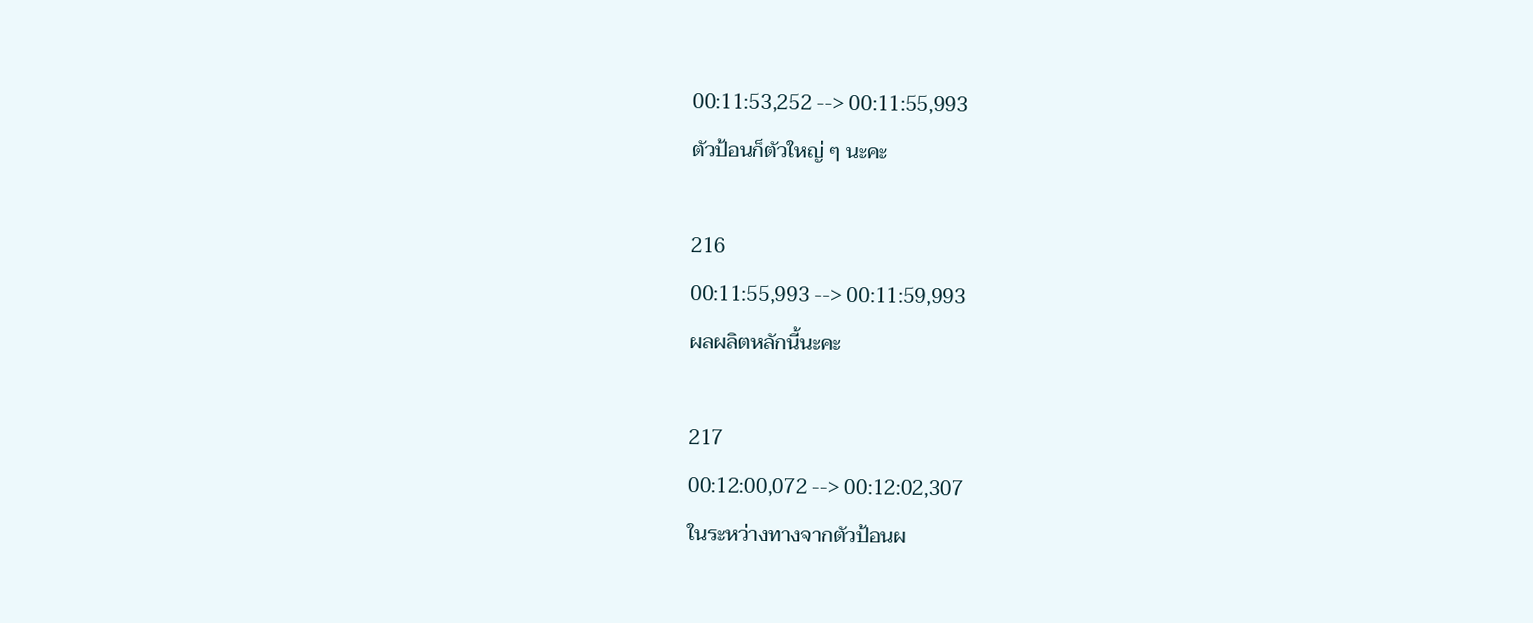00:11:53,252 --> 00:11:55,993
ตัวป้อนก็ตัวใหญ่ ๆ นะคะ

216
00:11:55,993 --> 00:11:59,993
ผลผลิตหลักนี้นะคะ

217
00:12:00,072 --> 00:12:02,307
ในระหว่างทางจากตัวป้อนผ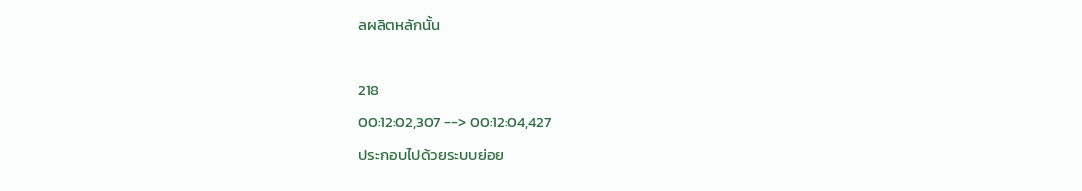ลผลิตหลักนั้น

218
00:12:02,307 --> 00:12:04,427
ประกอบไปด้วยระบบย่อย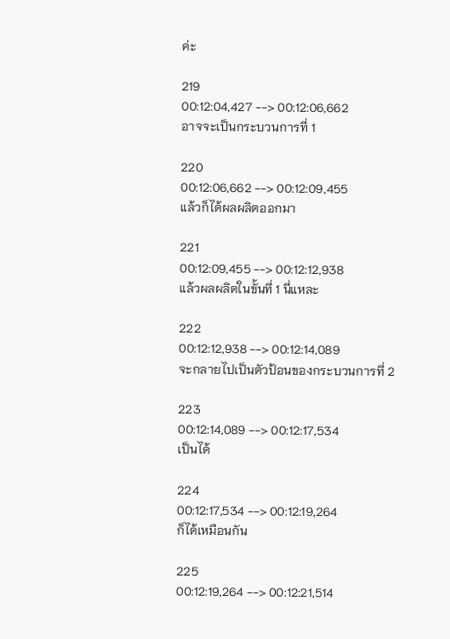ค่ะ

219
00:12:04,427 --> 00:12:06,662
อาจจะเป็นกระบวนการที่ 1

220
00:12:06,662 --> 00:12:09,455
แล้วก็ได้ผลผลิตออกมา

221
00:12:09,455 --> 00:12:12,938
แล้วผลผลิตในขั้นที่ 1 นี่แหละ

222
00:12:12,938 --> 00:12:14,089
จะกลายไปเป็นตัวป้อนของกระบวนการที่ 2

223
00:12:14,089 --> 00:12:17,534
เป็นได้

224
00:12:17,534 --> 00:12:19,264
ก็ได้เหมือนกัน

225
00:12:19,264 --> 00:12:21,514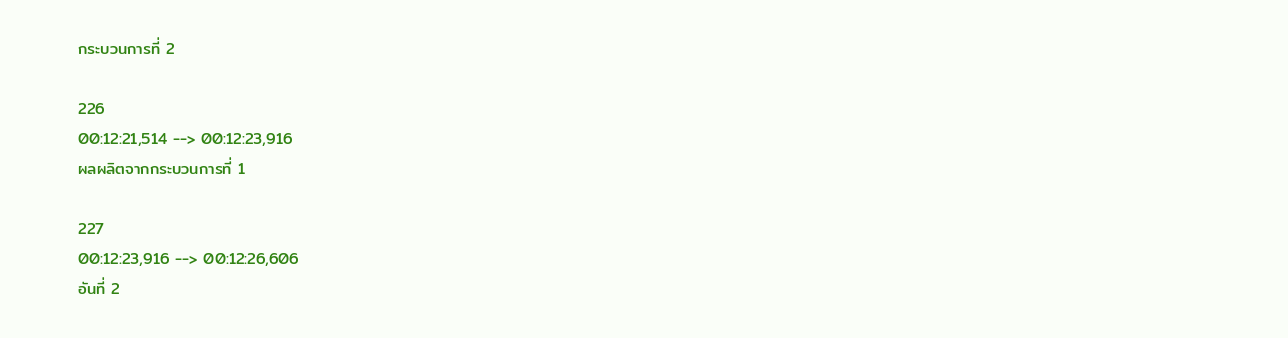กระบวนการที่ 2

226
00:12:21,514 --> 00:12:23,916
ผลผลิตจากกระบวนการที่ 1

227
00:12:23,916 --> 00:12:26,606
อันที่ 2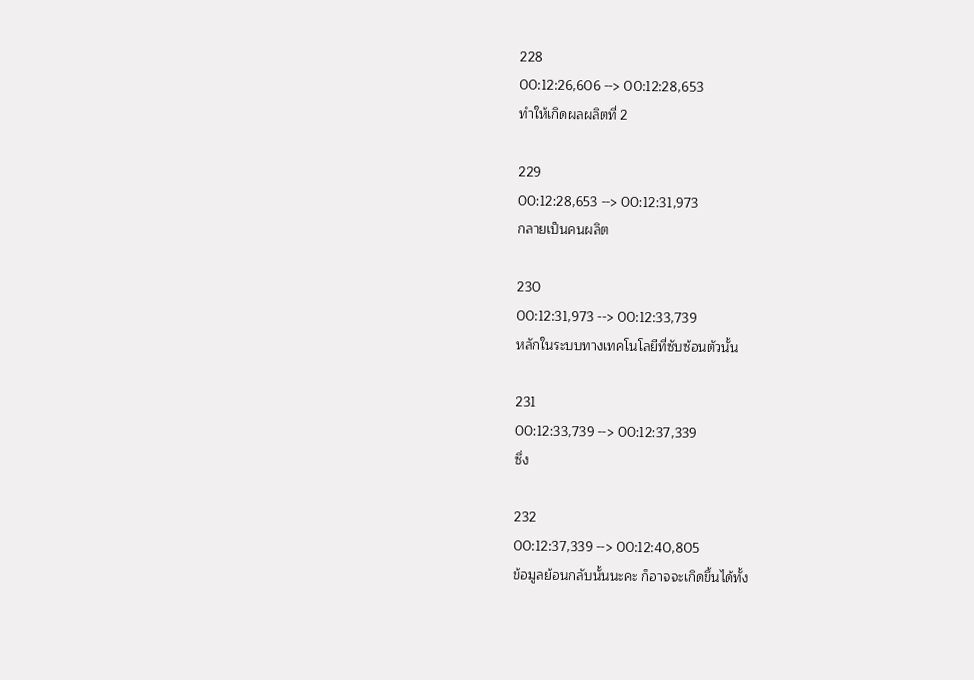228
00:12:26,606 --> 00:12:28,653
ทำให้เกิดผลผลิตที่ 2

229
00:12:28,653 --> 00:12:31,973
กลายเป็นคนผลิต

230
00:12:31,973 --> 00:12:33,739
หลักในระบบทางเทคโนโลยีที่ซับซ้อนตัวนั้น

231
00:12:33,739 --> 00:12:37,339
ซึ่ง

232
00:12:37,339 --> 00:12:40,805
ข้อมูลย้อนกลับนั้นนะคะ ก็อาจจะเกิดขึ้นได้ทั้ง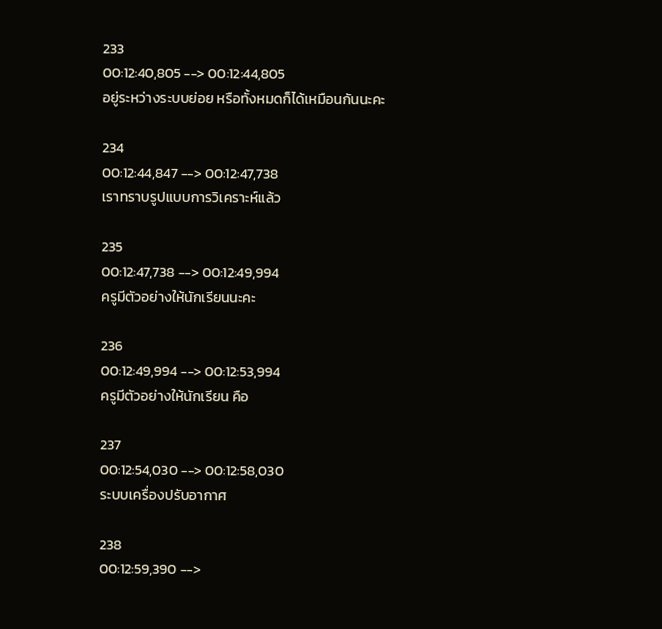233
00:12:40,805 --> 00:12:44,805
อยู่ระหว่างระบบย่อย หรือทั้งหมดก็ได้เหมือนกันนะคะ

234
00:12:44,847 --> 00:12:47,738
เราทราบรูปแบบการวิเคราะห์แล้ว

235
00:12:47,738 --> 00:12:49,994
ครูมีตัวอย่างให้นักเรียนนะคะ

236
00:12:49,994 --> 00:12:53,994
ครูมีตัวอย่างให้นักเรียน คือ

237
00:12:54,030 --> 00:12:58,030
ระบบเครื่องปรับอากาศ

238
00:12:59,390 -->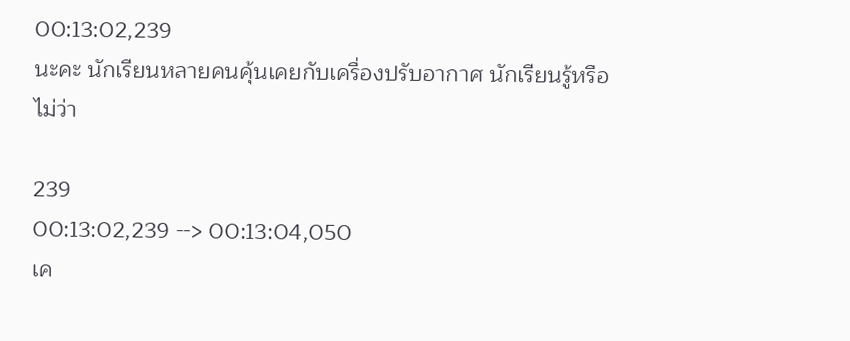00:13:02,239
นะคะ นักเรียนหลายคนคุ้นเคยกับเครื่องปรับอากาศ นักเรียนรู้หรือไม่ว่า

239
00:13:02,239 --> 00:13:04,050
เค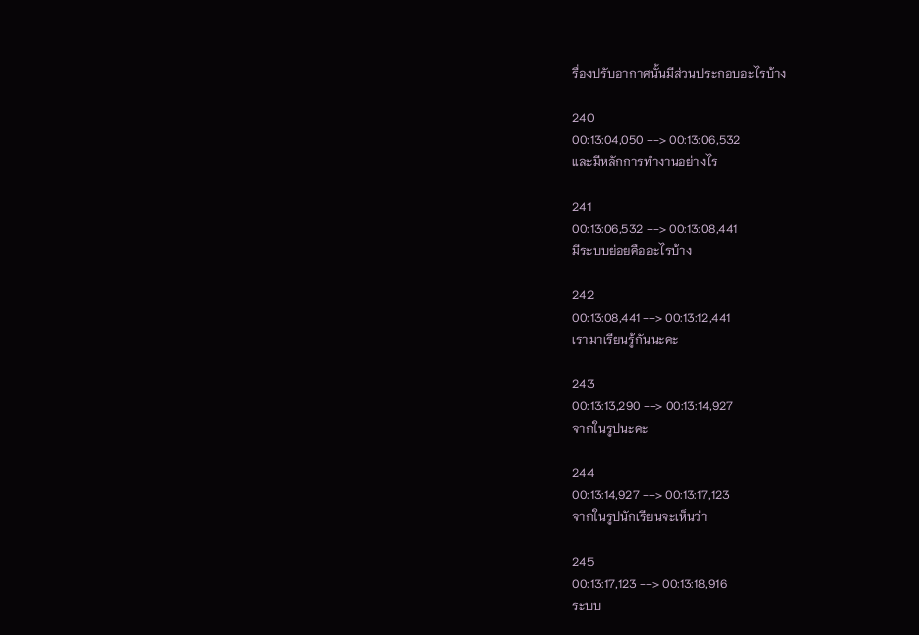รื่องปรับอากาศนั้นมีส่วนประกอบอะไรบ้าง

240
00:13:04,050 --> 00:13:06,532
และมีหลักการทำงานอย่างไร

241
00:13:06,532 --> 00:13:08,441
มีระบบย่อยคืออะไรบ้าง

242
00:13:08,441 --> 00:13:12,441
เรามาเรียนรู้กันนะคะ

243
00:13:13,290 --> 00:13:14,927
จากในรูปนะคะ

244
00:13:14,927 --> 00:13:17,123
จากในรูปนักเรียนจะเห็นว่า

245
00:13:17,123 --> 00:13:18,916
ระบบ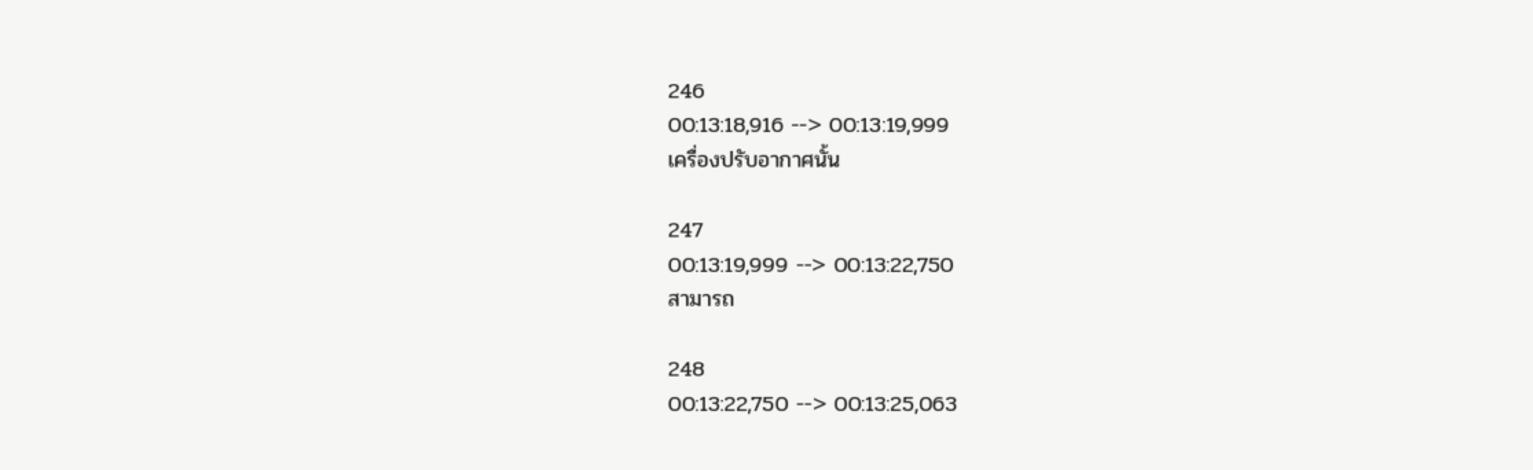246
00:13:18,916 --> 00:13:19,999
เครื่องปรับอากาศนั้น

247
00:13:19,999 --> 00:13:22,750
สามารถ

248
00:13:22,750 --> 00:13:25,063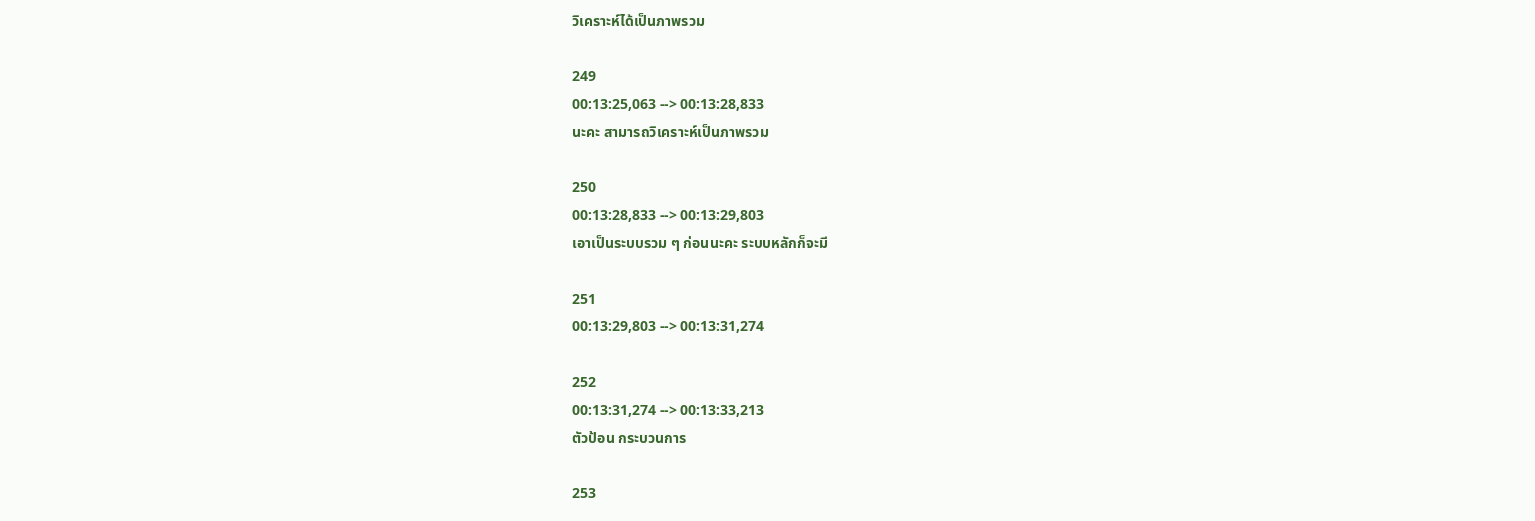วิเคราะห์ได้เป็นภาพรวม

249
00:13:25,063 --> 00:13:28,833
นะคะ สามารถวิเคราะห์เป็นภาพรวม

250
00:13:28,833 --> 00:13:29,803
เอาเป็นระบบรวม ๆ ก่อนนะคะ ระบบหลักก็จะมี

251
00:13:29,803 --> 00:13:31,274

252
00:13:31,274 --> 00:13:33,213
ตัวป้อน กระบวนการ

253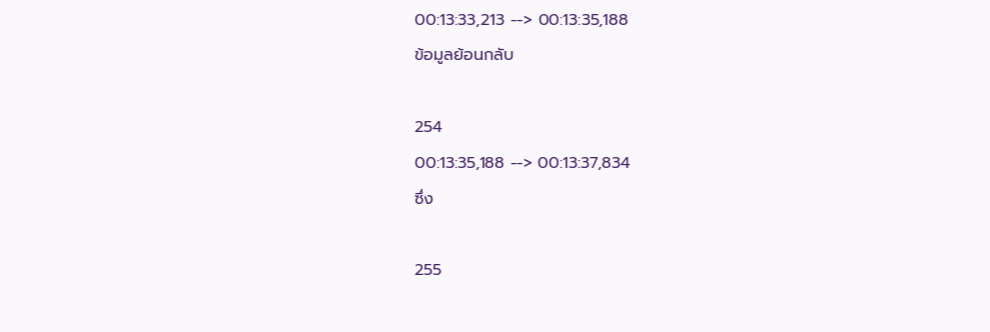00:13:33,213 --> 00:13:35,188
ข้อมูลย้อนกลับ

254
00:13:35,188 --> 00:13:37,834
ซึ่ง

255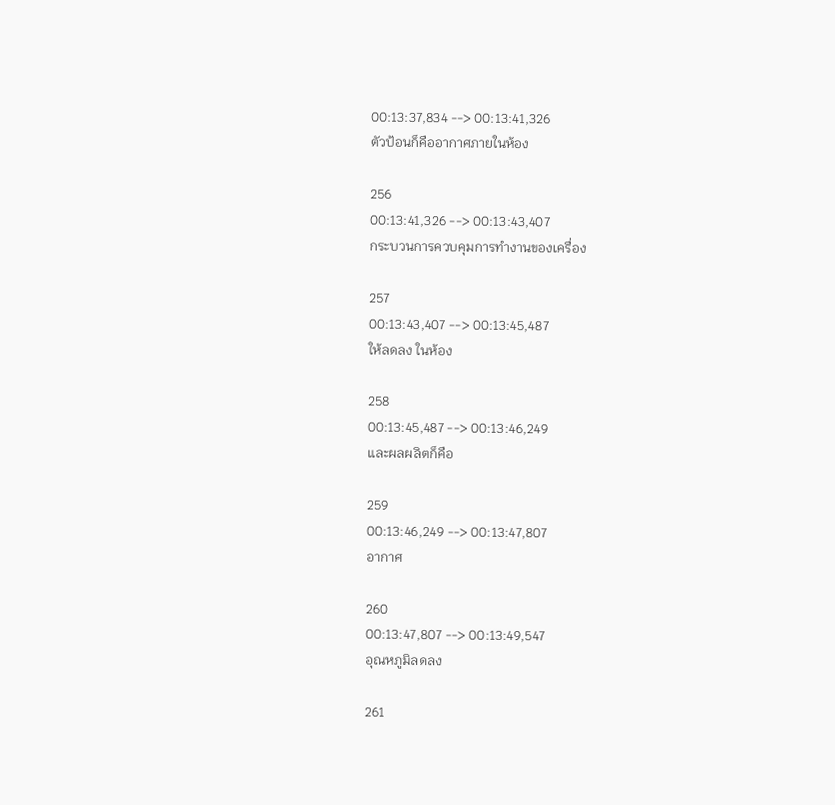00:13:37,834 --> 00:13:41,326
ตัวป้อนก็คืออากาศภายในห้อง

256
00:13:41,326 --> 00:13:43,407
กระบวนการควบคุมการทำงานของเครื่อง

257
00:13:43,407 --> 00:13:45,487
ให้ลดลง ในห้อง

258
00:13:45,487 --> 00:13:46,249
และผลผลิตก็คือ

259
00:13:46,249 --> 00:13:47,807
อากาศ

260
00:13:47,807 --> 00:13:49,547
อุณหภูมิลดลง

261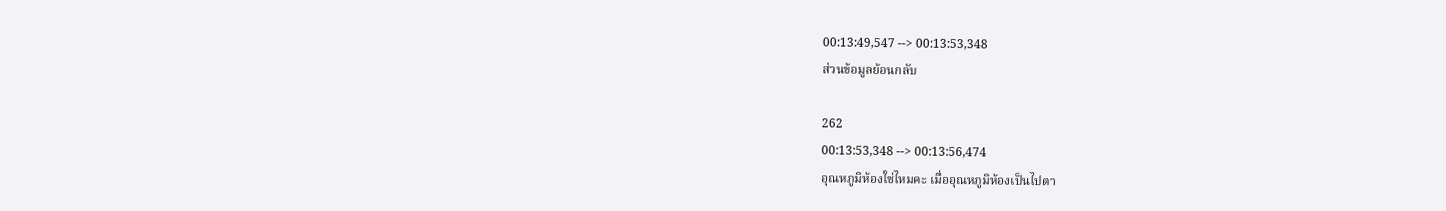00:13:49,547 --> 00:13:53,348
ส่วนข้อมูลย้อนกลับ

262
00:13:53,348 --> 00:13:56,474
อุณหภูมิห้องใช่ไหมคะ เมื่ออุณหภูมิห้องเป็นไปตา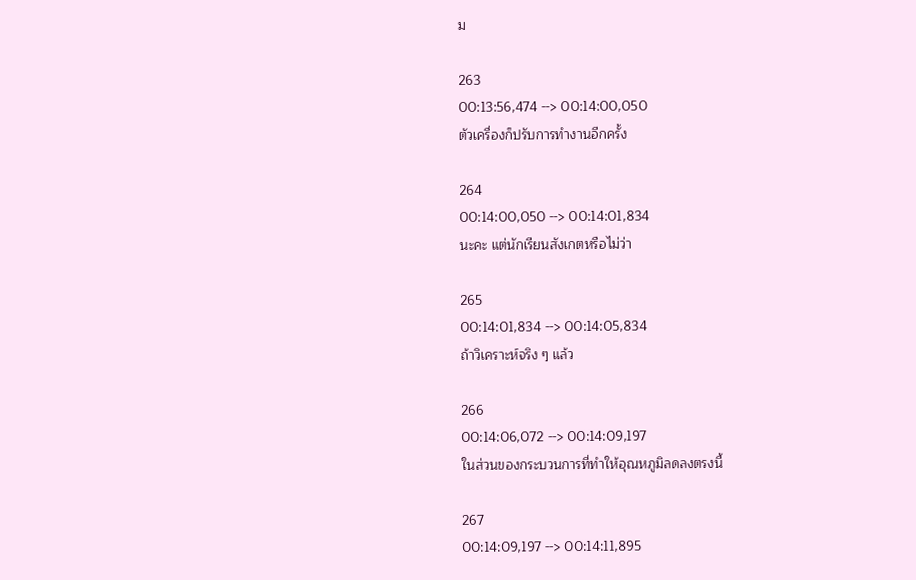ม

263
00:13:56,474 --> 00:14:00,050
ตัวเครื่องก็ปรับการทำงานอีกครั้ง

264
00:14:00,050 --> 00:14:01,834
นะคะ แต่นักเรียนสังเกตหรือไม่ว่า

265
00:14:01,834 --> 00:14:05,834
ถ้าวิเคราะห์จริง ๆ แล้ว

266
00:14:06,072 --> 00:14:09,197
ในส่วนของกระบวนการที่ทำให้อุณหภูมิลดลงตรงนี้

267
00:14:09,197 --> 00:14:11,895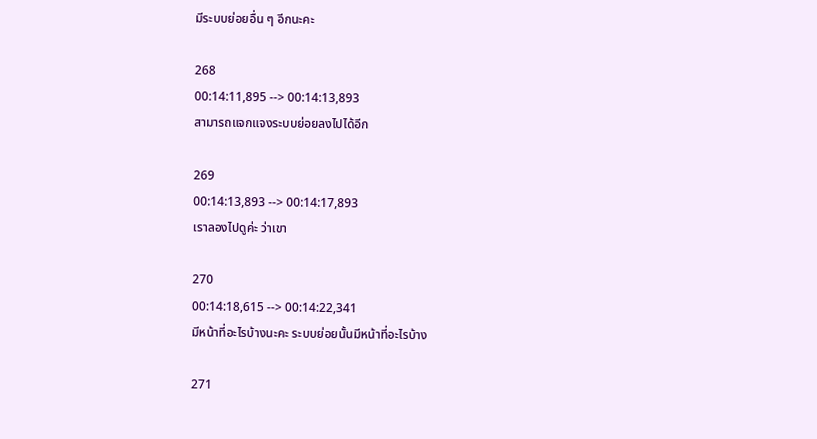มีระบบย่อยอื่น ๆ อีกนะคะ

268
00:14:11,895 --> 00:14:13,893
สามารถแจกแจงระบบย่อยลงไปได้อีก

269
00:14:13,893 --> 00:14:17,893
เราลองไปดูค่ะ ว่าเขา

270
00:14:18,615 --> 00:14:22,341
มีหน้าที่อะไรบ้างนะคะ ระบบย่อยนั้นมีหน้าที่อะไรบ้าง

271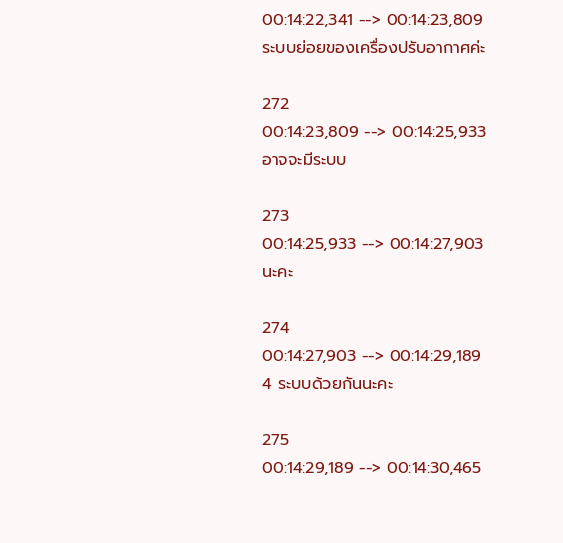00:14:22,341 --> 00:14:23,809
ระบบย่อยของเครื่องปรับอากาศค่ะ

272
00:14:23,809 --> 00:14:25,933
อาจจะมีระบบ

273
00:14:25,933 --> 00:14:27,903
นะคะ

274
00:14:27,903 --> 00:14:29,189
4 ระบบด้วยกันนะคะ

275
00:14:29,189 --> 00:14:30,465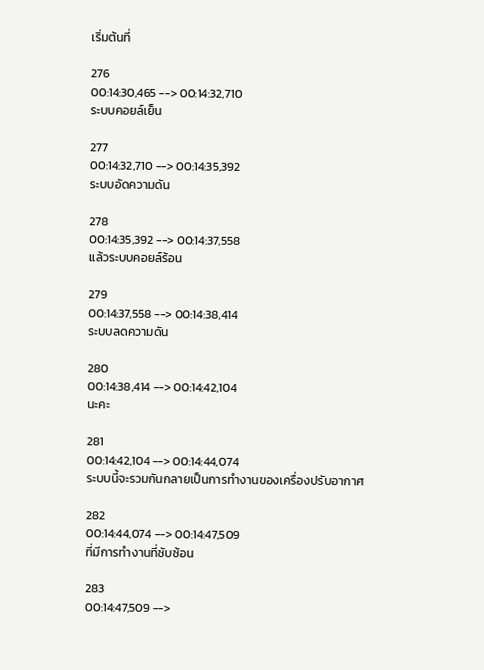เริ่มต้นที่

276
00:14:30,465 --> 00:14:32,710
ระบบคอยล์เย็น

277
00:14:32,710 --> 00:14:35,392
ระบบอัดความดัน

278
00:14:35,392 --> 00:14:37,558
แล้วระบบคอยล์ร้อน

279
00:14:37,558 --> 00:14:38,414
ระบบลดความดัน

280
00:14:38,414 --> 00:14:42,104
นะคะ

281
00:14:42,104 --> 00:14:44,074
ระบบนี้จะรวมกันกลายเป็นการทำงานของเครื่องปรับอากาศ

282
00:14:44,074 --> 00:14:47,509
ที่มีการทำงานที่ซับซ้อน

283
00:14:47,509 -->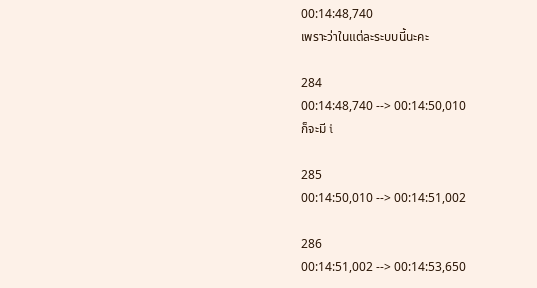00:14:48,740
เพราะว่าในแต่ละระบบนี้นะคะ

284
00:14:48,740 --> 00:14:50,010
ก็จะมี i

285
00:14:50,010 --> 00:14:51,002

286
00:14:51,002 --> 00:14:53,650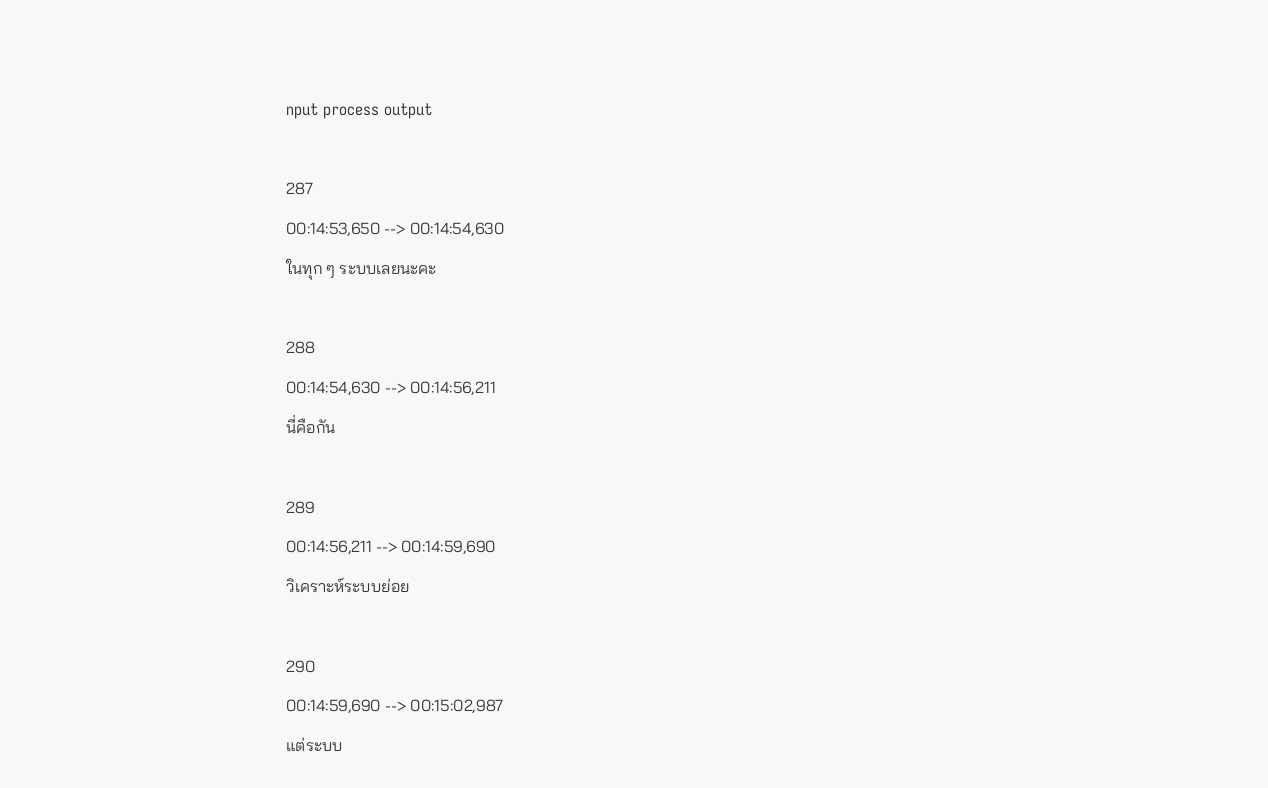nput process output

287
00:14:53,650 --> 00:14:54,630
ในทุก ๆ ระบบเลยนะคะ

288
00:14:54,630 --> 00:14:56,211
นี่คือกัน

289
00:14:56,211 --> 00:14:59,690
วิเคราะห์ระบบย่อย

290
00:14:59,690 --> 00:15:02,987
แต่ระบบ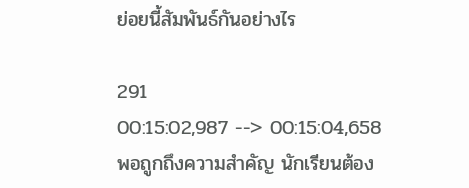ย่อยนี้สัมพันธ์กันอย่างไร

291
00:15:02,987 --> 00:15:04,658
พอถูกถึงความสำคัญ นักเรียนต้อง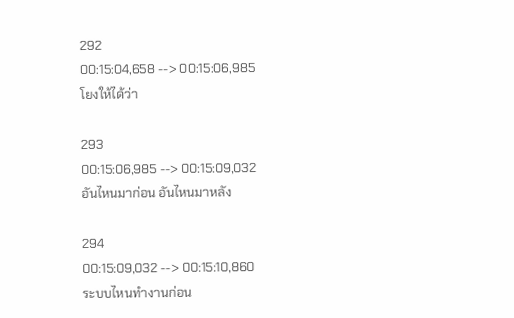292
00:15:04,658 --> 00:15:06,985
โยงให้ได้ว่า

293
00:15:06,985 --> 00:15:09,032
อันไหนมาก่อน อันไหนมาหลัง

294
00:15:09,032 --> 00:15:10,860
ระบบไหนทำงานก่อน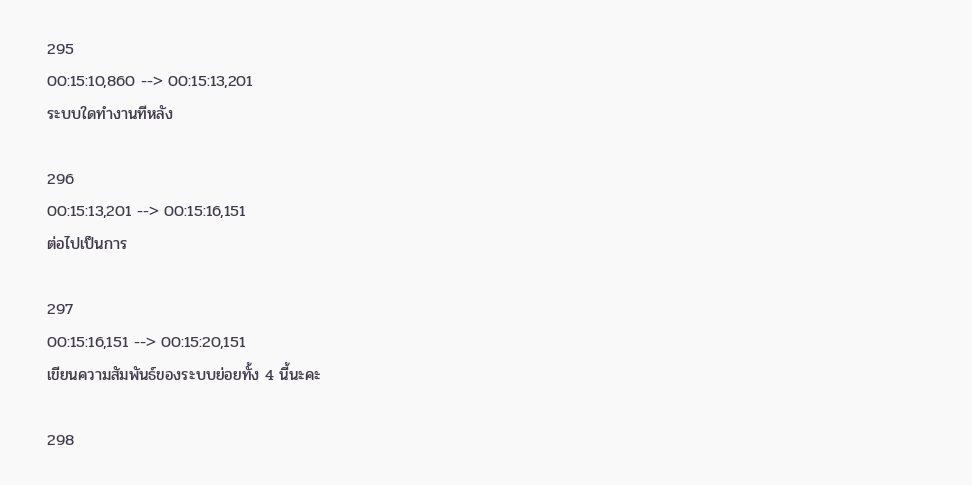295
00:15:10,860 --> 00:15:13,201
ระบบใดทำงานทีหลัง

296
00:15:13,201 --> 00:15:16,151
ต่อไปเป็นการ

297
00:15:16,151 --> 00:15:20,151
เขียนความสัมพันธ์ของระบบย่อยทั้ง 4 นี้นะคะ

298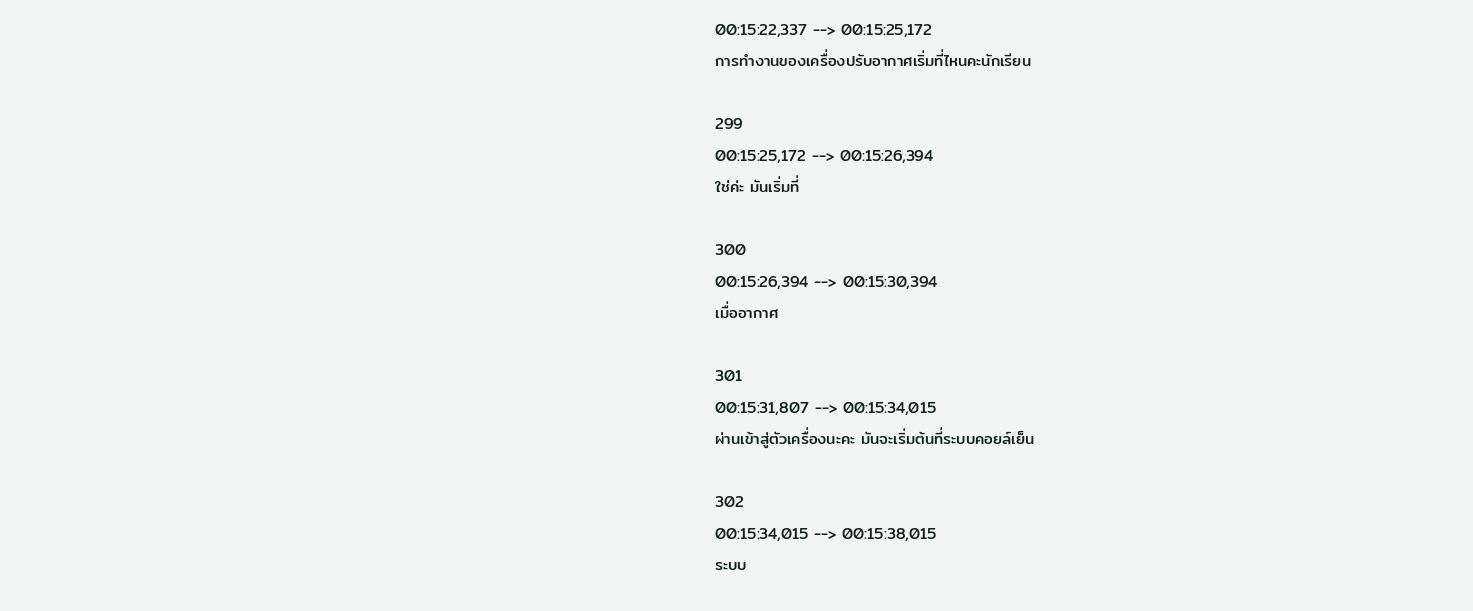00:15:22,337 --> 00:15:25,172
การทำงานของเครื่องปรับอากาศเริ่มที่ไหนคะนักเรียน

299
00:15:25,172 --> 00:15:26,394
ใช่ค่ะ มันเริ่มที่

300
00:15:26,394 --> 00:15:30,394
เมื่ออากาศ

301
00:15:31,807 --> 00:15:34,015
ผ่านเข้าสู่ตัวเครื่องนะคะ มันจะเริ่มต้นที่ระบบคอยล์เย็น

302
00:15:34,015 --> 00:15:38,015
ระบบ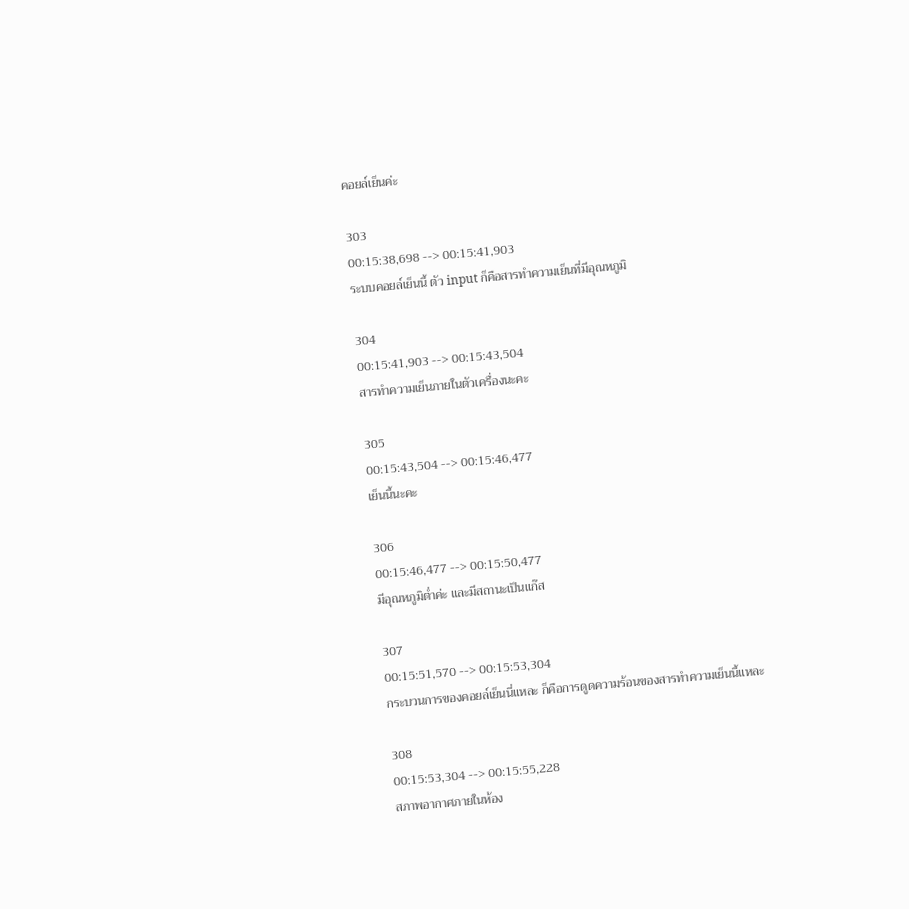คอยล์เย็นค่ะ

303
00:15:38,698 --> 00:15:41,903
ระบบคอยล์เย็นนี้ ตัว input ก็คือสารทำความเย็นที่มีอุณหภูมิ

304
00:15:41,903 --> 00:15:43,504
สารทำความเย็นภายในตัวเครื่องนะคะ

305
00:15:43,504 --> 00:15:46,477
เย็นนี้นะคะ

306
00:15:46,477 --> 00:15:50,477
มีอุณหภูมิต่ำค่ะ และมีสถานะเป็นแก๊ส

307
00:15:51,570 --> 00:15:53,304
กระบวนการของคอยล์เย็นนี่แหละ ก็คือการดูดความร้อนของสารทำความเย็นนี้แหละ

308
00:15:53,304 --> 00:15:55,228
สภาพอากาศภายในห้อง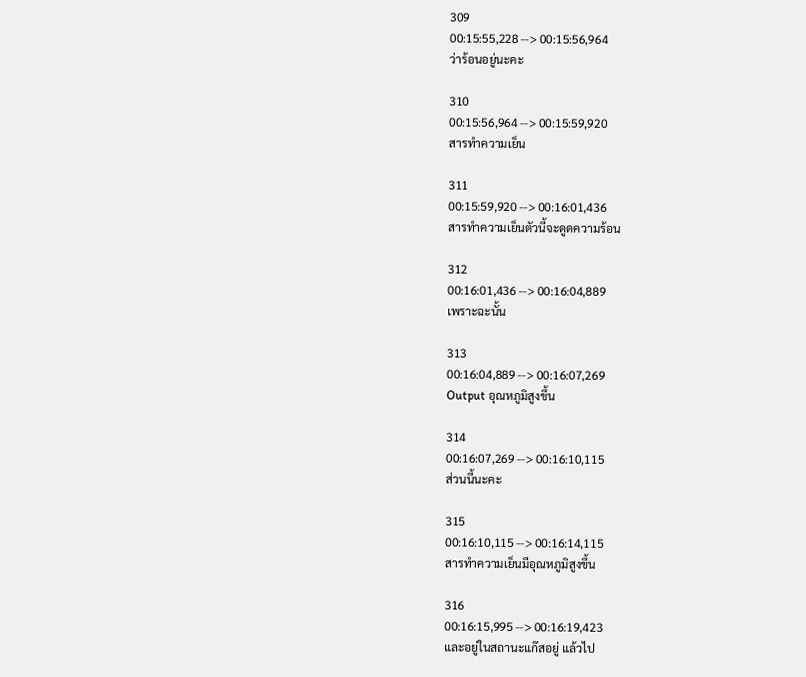309
00:15:55,228 --> 00:15:56,964
ว่าร้อนอยู่นะคะ

310
00:15:56,964 --> 00:15:59,920
สารทำความเย็น

311
00:15:59,920 --> 00:16:01,436
สารทำความเย็นตัวนี้จะดูดความร้อน

312
00:16:01,436 --> 00:16:04,889
เพราะฉะนั้น

313
00:16:04,889 --> 00:16:07,269
Output อุณหภูมิสูงขึ้น

314
00:16:07,269 --> 00:16:10,115
ส่วนนี้นะคะ

315
00:16:10,115 --> 00:16:14,115
สารทำความเย็นมีอุณหภูมิสูงขึ้น

316
00:16:15,995 --> 00:16:19,423
และอยู่ในสถานะแก๊สอยู่ แล้วไป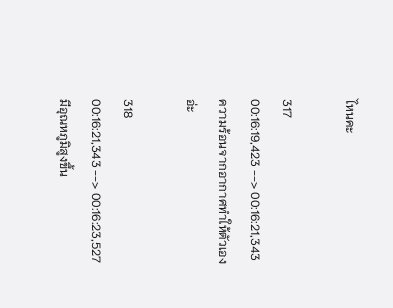ไหนคะ

317
00:16:19,423 --> 00:16:21,343
ความร้อนจากอากาศทำให้ตัวเองอ่ะ

318
00:16:21,343 --> 00:16:23,527
มีอุณหภูมิสูงขึ้น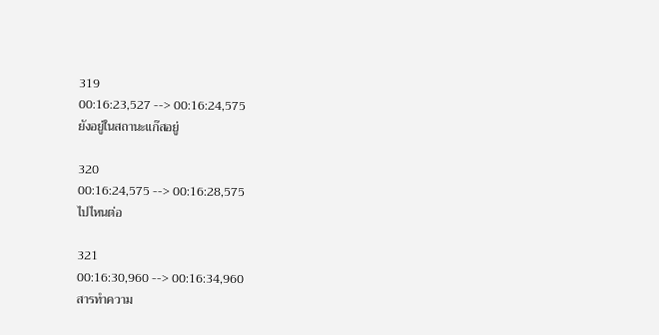319
00:16:23,527 --> 00:16:24,575
ยังอยู่ในสถานะแก๊สอยู่

320
00:16:24,575 --> 00:16:28,575
ไปไหนต่อ

321
00:16:30,960 --> 00:16:34,960
สารทำความ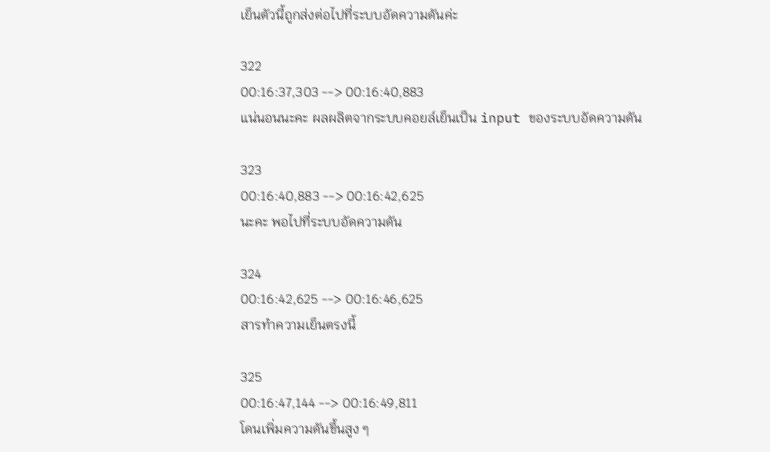เย็นตัวนี้ถูกส่งต่อไปที่ระบบอัดความดันค่ะ

322
00:16:37,303 --> 00:16:40,883
แน่นอนนะคะ ผลผลิตจากระบบคอยล์เย็นเป็น input ของระบบอัดความดัน

323
00:16:40,883 --> 00:16:42,625
นะคะ พอไปที่ระบบอัดความดัน

324
00:16:42,625 --> 00:16:46,625
สารทำความเย็นตรงนี้

325
00:16:47,144 --> 00:16:49,811
โดนเพิ่มความดันขึ้นสูง ๆ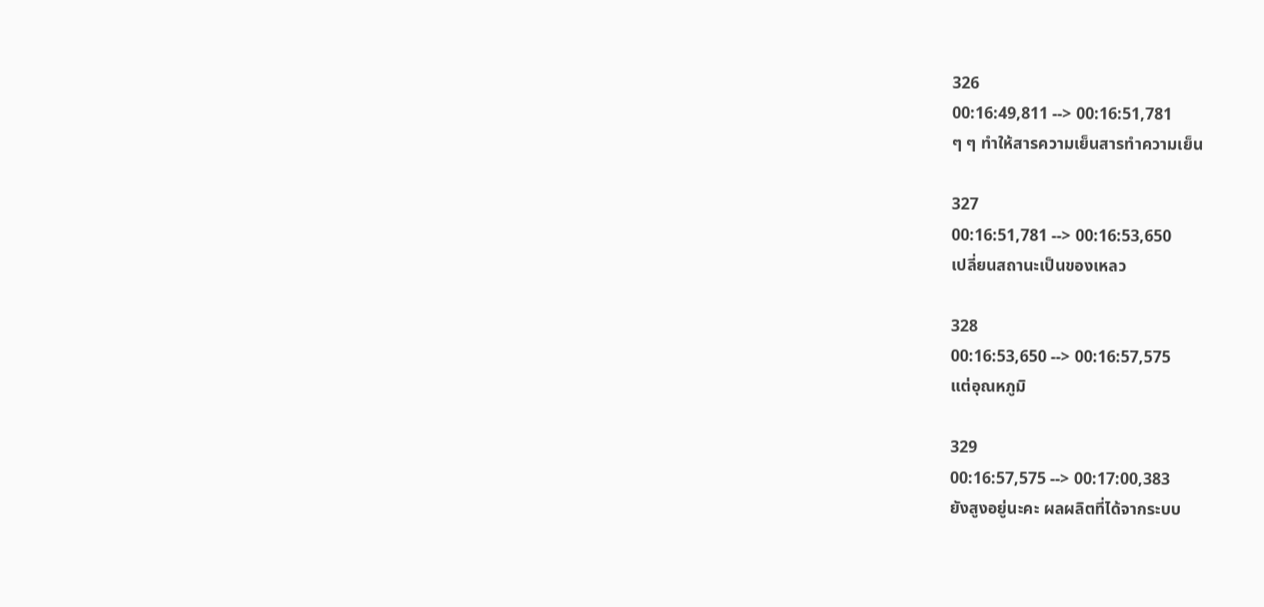326
00:16:49,811 --> 00:16:51,781
ๆ ๆ ทำให้สารความเย็นสารทำความเย็น

327
00:16:51,781 --> 00:16:53,650
เปลี่ยนสถานะเป็นของเหลว

328
00:16:53,650 --> 00:16:57,575
แต่อุณหภูมิ

329
00:16:57,575 --> 00:17:00,383
ยังสูงอยู่นะคะ ผลผลิตที่ได้จากระบบ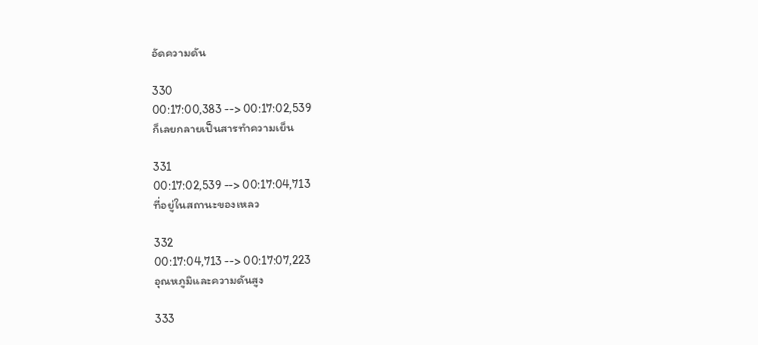อัดความดัน

330
00:17:00,383 --> 00:17:02,539
ก็เลยกลายเป็นสารทำความเย็น

331
00:17:02,539 --> 00:17:04,713
ที่อยู่ในสถานะของเหลว

332
00:17:04,713 --> 00:17:07,223
อุณหภูมิและความดันสูง

333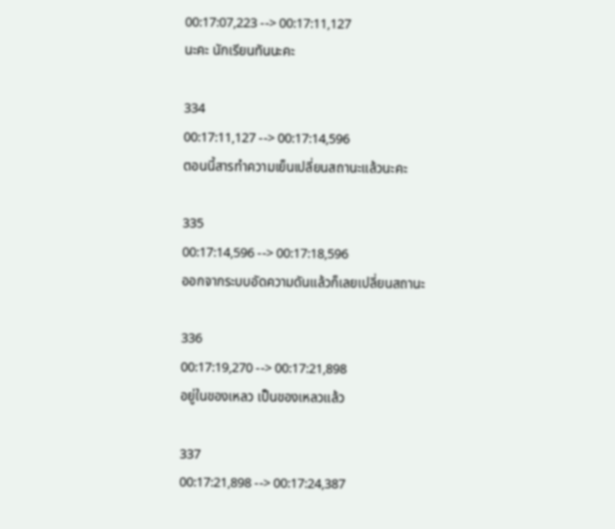00:17:07,223 --> 00:17:11,127
นะคะ นักเรียนทันนะคะ

334
00:17:11,127 --> 00:17:14,596
ตอนนี้สารทำความเย็นเปลี่ยนสถานะแล้วนะคะ

335
00:17:14,596 --> 00:17:18,596
ออกจากระบบอัดความดันแล้วก็เลยเปลี่ยนสถานะ

336
00:17:19,270 --> 00:17:21,898
อยู่ในของเหลว เป็นของเหลวแล้ว

337
00:17:21,898 --> 00:17:24,387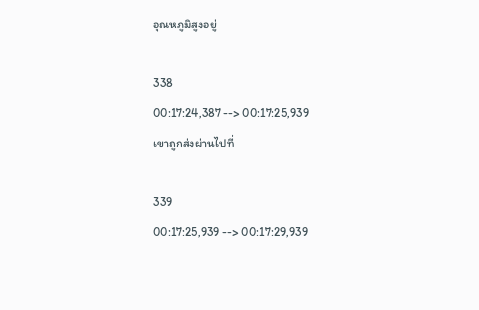อุณหภูมิสูงอยู่

338
00:17:24,387 --> 00:17:25,939
เขาถูกส่งผ่านไปที่

339
00:17:25,939 --> 00:17:29,939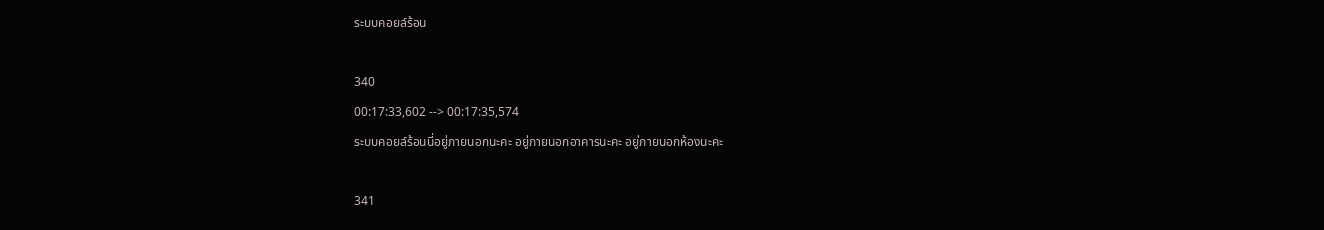ระบบคอยล์ร้อน

340
00:17:33,602 --> 00:17:35,574
ระบบคอยล์ร้อนนี่อยู่ภายนอกนะคะ อยู่ภายนอกอาคารนะคะ อยู่ภายนอกห้องนะคะ

341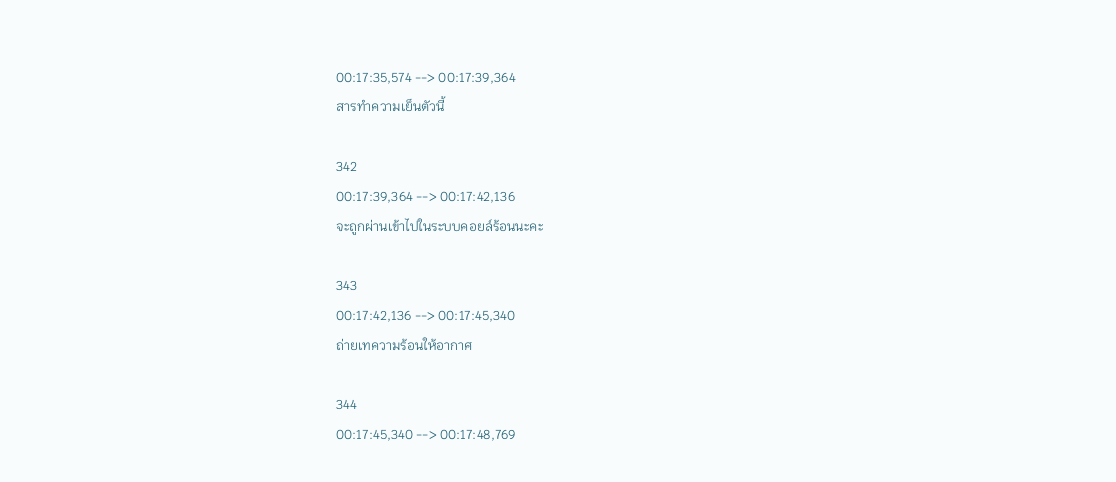00:17:35,574 --> 00:17:39,364
สารทำความเย็นตัวนี้

342
00:17:39,364 --> 00:17:42,136
จะถูกผ่านเข้าไปในระบบคอยล์ร้อนนะคะ

343
00:17:42,136 --> 00:17:45,340
ถ่ายเทความร้อนให้อากาศ

344
00:17:45,340 --> 00:17:48,769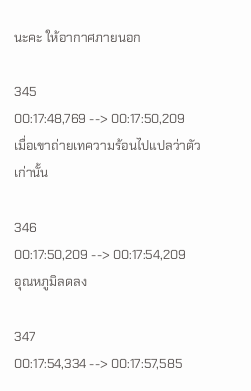นะคะ ให้อากาศภายนอก

345
00:17:48,769 --> 00:17:50,209
เมื่อเขาถ่ายเทความร้อนไปแปลว่าตัวเก่านั้น

346
00:17:50,209 --> 00:17:54,209
อุณหภูมิลดลง

347
00:17:54,334 --> 00:17:57,585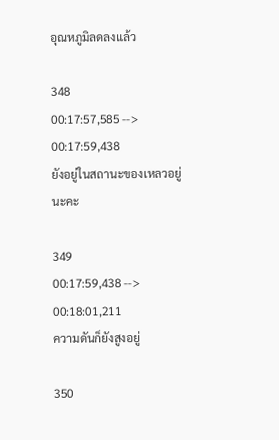อุณหภูมิลดลงแล้ว

348
00:17:57,585 --> 00:17:59,438
ยังอยู่ในสถานะของเหลวอยู่นะคะ

349
00:17:59,438 --> 00:18:01,211
ความดันก็ยังสูงอยู่

350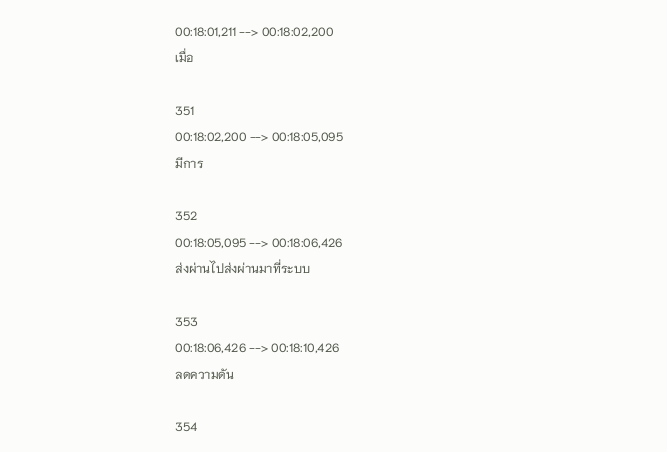00:18:01,211 --> 00:18:02,200
เมื่อ

351
00:18:02,200 --> 00:18:05,095
มีการ

352
00:18:05,095 --> 00:18:06,426
ส่งผ่านไปส่งผ่านมาที่ระบบ

353
00:18:06,426 --> 00:18:10,426
ลดความดัน

354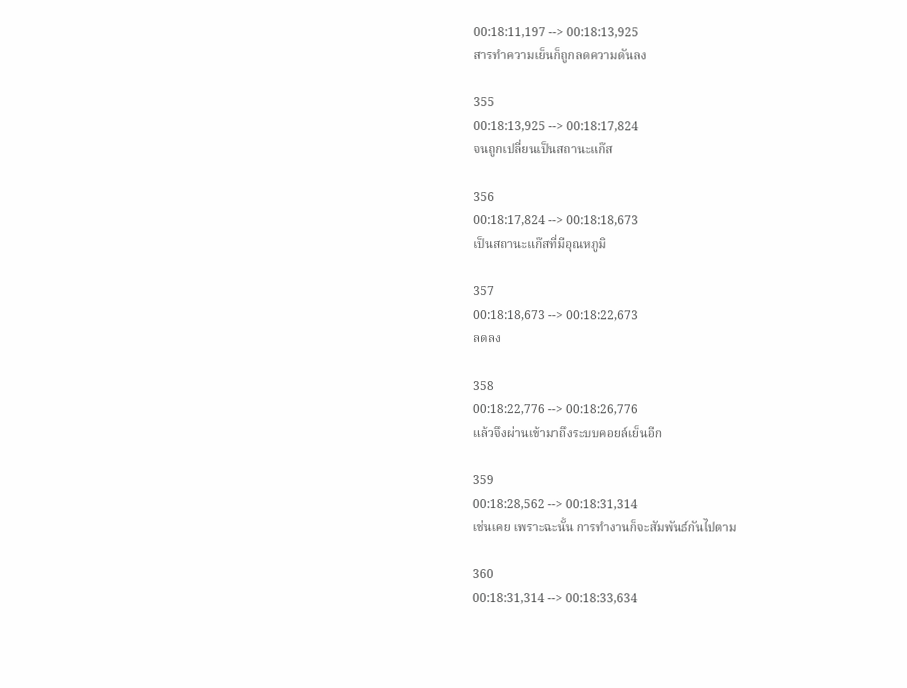00:18:11,197 --> 00:18:13,925
สารทำความเย็นก็ถูกลดความดันลง

355
00:18:13,925 --> 00:18:17,824
จนถูกเปลี่ยนเป็นสถานะแก๊ส

356
00:18:17,824 --> 00:18:18,673
เป็นสถานะแก๊สที่มีอุณหภูมิ

357
00:18:18,673 --> 00:18:22,673
ลดลง

358
00:18:22,776 --> 00:18:26,776
แล้วจึงผ่านเข้ามาถึงระบบคอยล์เย็นอีก

359
00:18:28,562 --> 00:18:31,314
เช่นเคย เพราะฉะนั้น การทำงานก็จะสัมพันธ์กันไปตาม

360
00:18:31,314 --> 00:18:33,634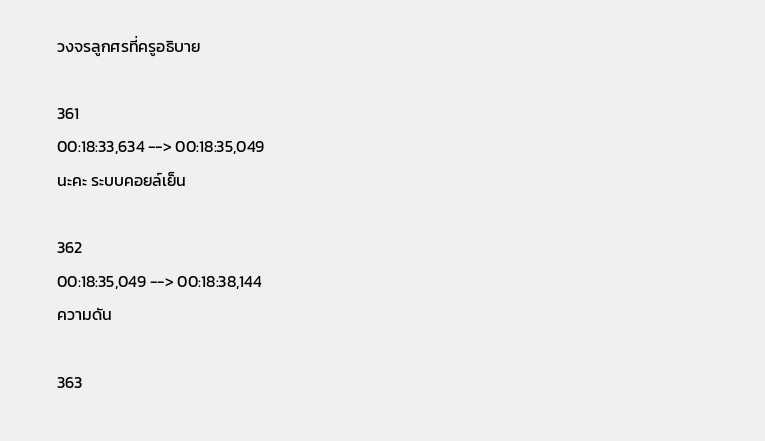วงจรลูกศรที่ครูอธิบาย

361
00:18:33,634 --> 00:18:35,049
นะคะ ระบบคอยล์เย็น

362
00:18:35,049 --> 00:18:38,144
ความดัน

363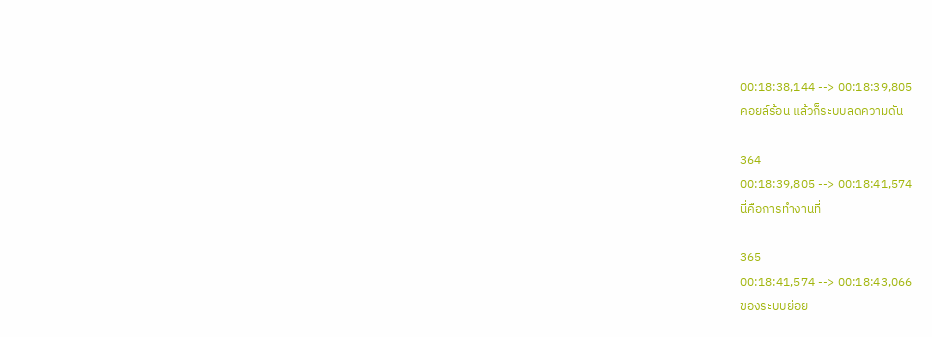00:18:38,144 --> 00:18:39,805
คอยล์ร้อน แล้วก็ระบบลดความดัน

364
00:18:39,805 --> 00:18:41,574
นี่คือการทำงานที่

365
00:18:41,574 --> 00:18:43,066
ของระบบย่อย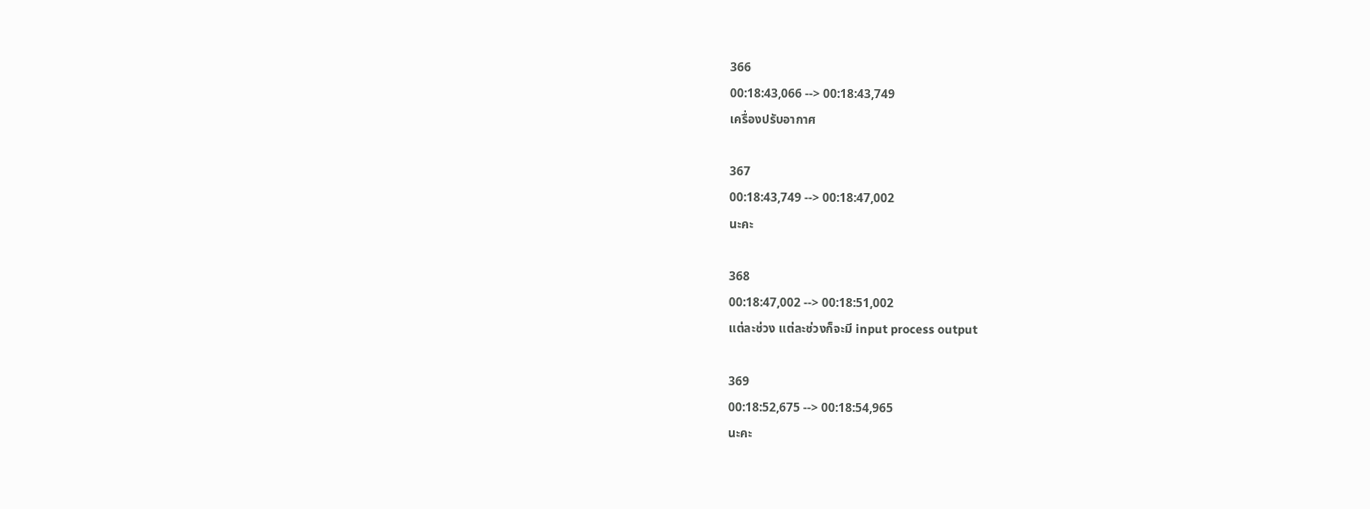366
00:18:43,066 --> 00:18:43,749
เครื่องปรับอากาศ

367
00:18:43,749 --> 00:18:47,002
นะคะ

368
00:18:47,002 --> 00:18:51,002
แต่ละช่วง แต่ละช่วงก็จะมี input process output

369
00:18:52,675 --> 00:18:54,965
นะคะ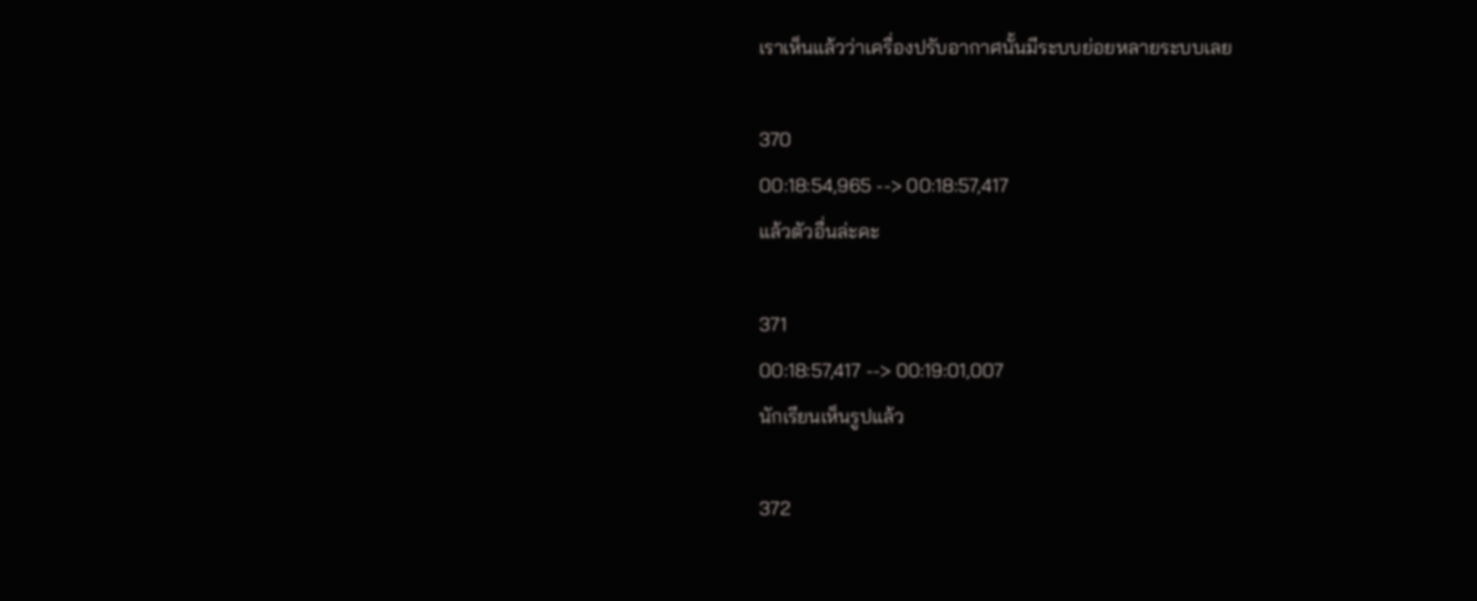เราเห็นแล้วว่าเครื่องปรับอากาศนั้นมีระบบย่อยหลายระบบเลย

370
00:18:54,965 --> 00:18:57,417
แล้วตัวอื่นล่ะคะ

371
00:18:57,417 --> 00:19:01,007
นักเรียนเห็นรูปแล้ว

372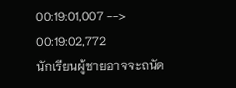00:19:01,007 --> 00:19:02,772
นักเรียนผู้ชายอาจจะถนัด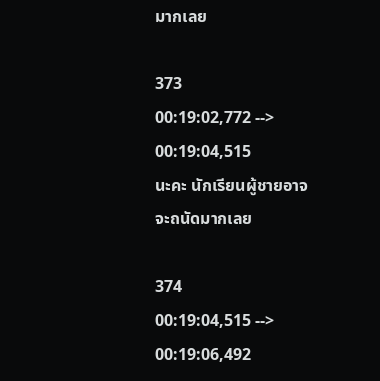มากเลย

373
00:19:02,772 --> 00:19:04,515
นะคะ นักเรียนผู้ชายอาจจะถนัดมากเลย

374
00:19:04,515 --> 00:19:06,492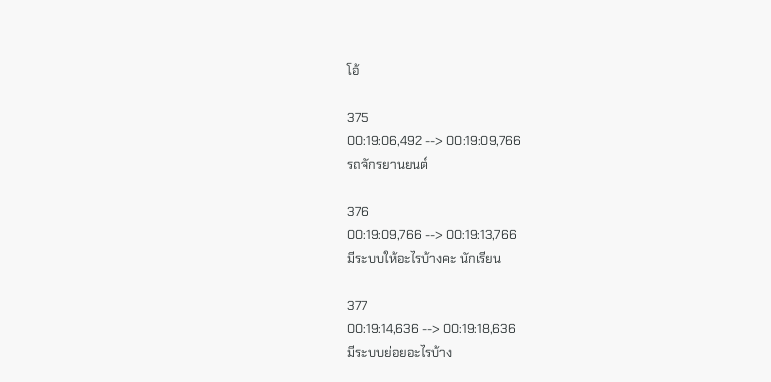โอ้

375
00:19:06,492 --> 00:19:09,766
รถจักรยานยนต์

376
00:19:09,766 --> 00:19:13,766
มีระบบให้อะไรบ้างคะ นักเรียน

377
00:19:14,636 --> 00:19:18,636
มีระบบย่อยอะไรบ้าง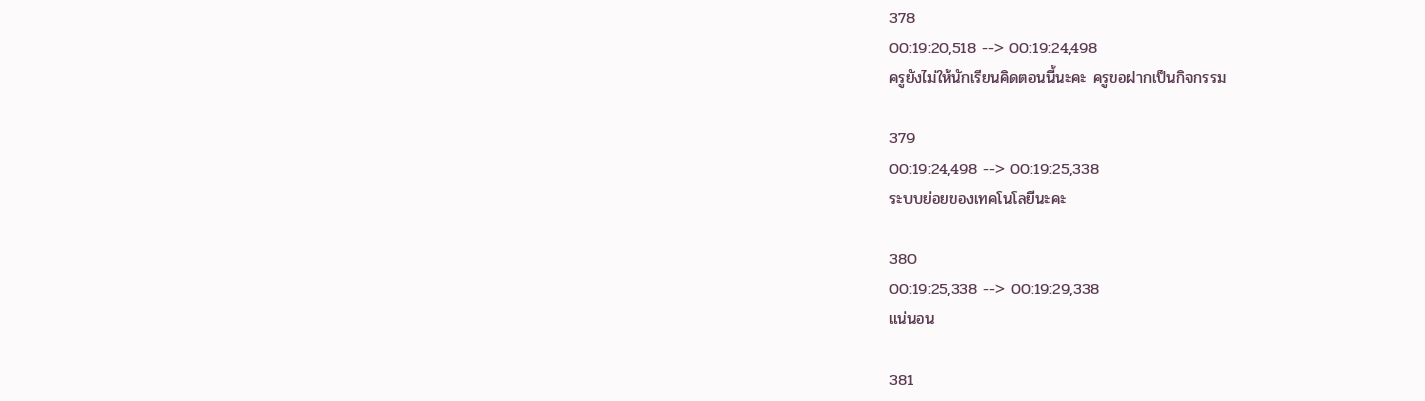378
00:19:20,518 --> 00:19:24,498
ครูยังไม่ให้นักเรียนคิดตอนนี้นะคะ ครูขอฝากเป็นกิจกรรม

379
00:19:24,498 --> 00:19:25,338
ระบบย่อยของเทคโนโลยีนะคะ

380
00:19:25,338 --> 00:19:29,338
แน่นอน

381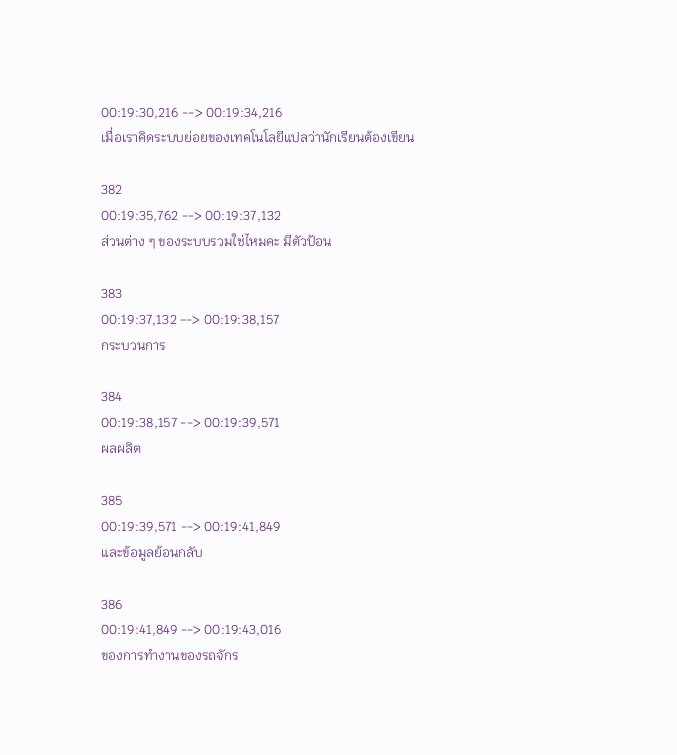00:19:30,216 --> 00:19:34,216
เมื่อเราคิดระบบย่อยของเทคโนโลยีแปลว่านักเรียนต้องเขียน

382
00:19:35,762 --> 00:19:37,132
ส่วนต่าง ๆ ของระบบรวมใช่ไหมคะ มีตัวป้อน

383
00:19:37,132 --> 00:19:38,157
กระบวนการ

384
00:19:38,157 --> 00:19:39,571
ผลผลิต

385
00:19:39,571 --> 00:19:41,849
และข้อมูลย้อนกลับ

386
00:19:41,849 --> 00:19:43,016
ของการทำงานของรถจักร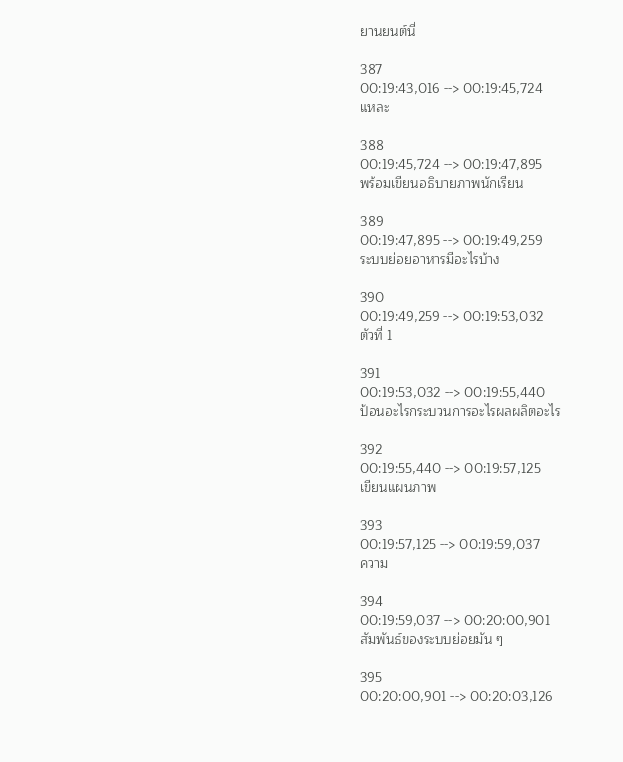ยานยนต์นี่

387
00:19:43,016 --> 00:19:45,724
แหละ

388
00:19:45,724 --> 00:19:47,895
พร้อมเขียนอธิบายภาพนักเรียน

389
00:19:47,895 --> 00:19:49,259
ระบบย่อยอาหารมีอะไรบ้าง

390
00:19:49,259 --> 00:19:53,032
ตัวที่ 1

391
00:19:53,032 --> 00:19:55,440
ป้อนอะไรกระบวนการอะไรผลผลิตอะไร

392
00:19:55,440 --> 00:19:57,125
เขียนแผนภาพ

393
00:19:57,125 --> 00:19:59,037
ความ

394
00:19:59,037 --> 00:20:00,901
สัมพันธ์ของระบบย่อยมัน ๆ

395
00:20:00,901 --> 00:20:03,126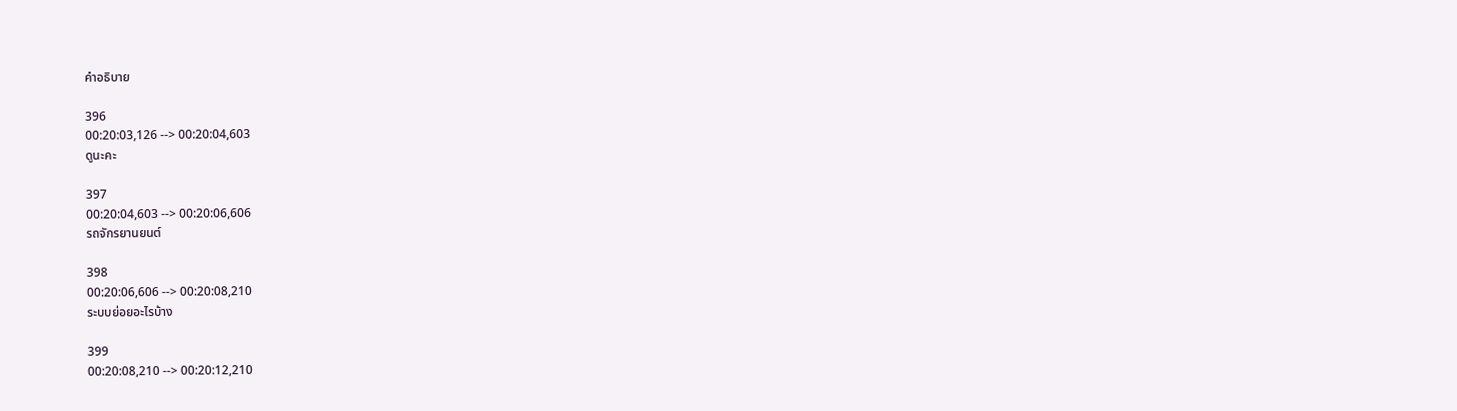คำอธิบาย

396
00:20:03,126 --> 00:20:04,603
ดูนะคะ

397
00:20:04,603 --> 00:20:06,606
รถจักรยานยนต์

398
00:20:06,606 --> 00:20:08,210
ระบบย่อยอะไรบ้าง

399
00:20:08,210 --> 00:20:12,210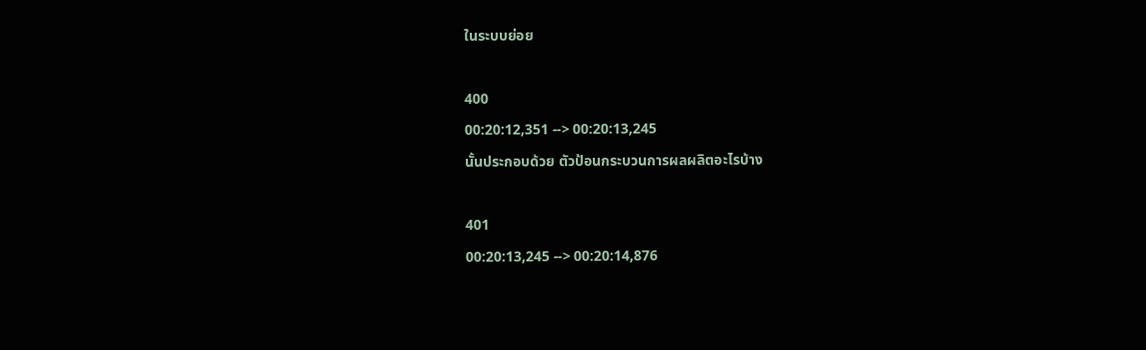ในระบบย่อย

400
00:20:12,351 --> 00:20:13,245
นั้นประกอบด้วย ตัวป้อนกระบวนการผลผลิตอะไรบ้าง

401
00:20:13,245 --> 00:20:14,876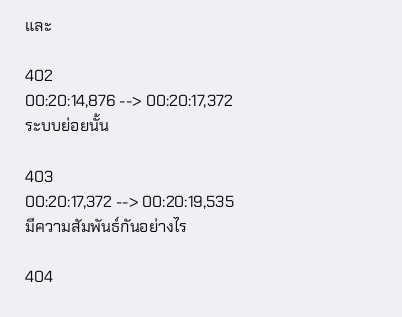และ

402
00:20:14,876 --> 00:20:17,372
ระบบย่อยนั้น

403
00:20:17,372 --> 00:20:19,535
มีความสัมพันธ์กันอย่างไร

404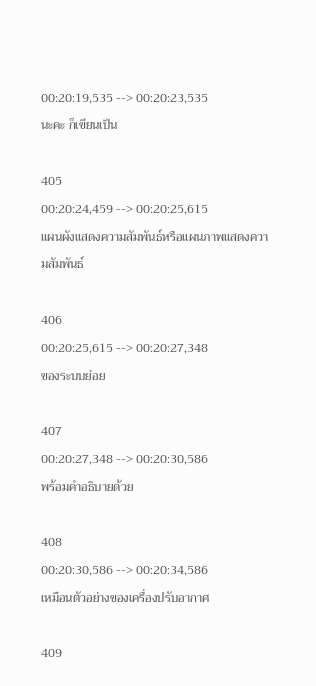00:20:19,535 --> 00:20:23,535
นะคะ ก็เขียนเป็น

405
00:20:24,459 --> 00:20:25,615
แผนผังแสดงความสัมพันธ์หรือแผนภาพแสดงความสัมพันธ์

406
00:20:25,615 --> 00:20:27,348
ของระบบย่อย

407
00:20:27,348 --> 00:20:30,586
พร้อมคำอธิบายด้วย

408
00:20:30,586 --> 00:20:34,586
เหมือนตัวอย่างของเครื่องปรับอากาศ

409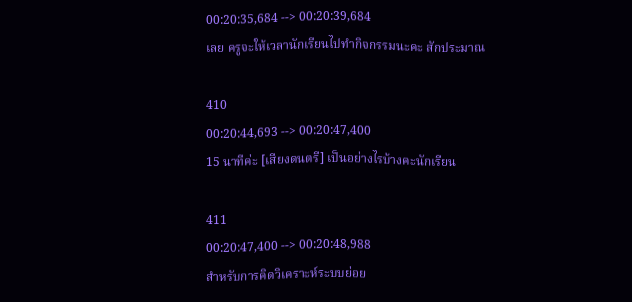00:20:35,684 --> 00:20:39,684
เลย ครูจะให้เวลานักเรียนไปทำกิจกรรมนะคะ สักประมาณ

410
00:20:44,693 --> 00:20:47,400
15 นาทีค่ะ [เสียงดนตรี] เป็นอย่างไรบ้างคะนักเรียน

411
00:20:47,400 --> 00:20:48,988
สำหรับการคิดวิเคราะห์ระบบย่อย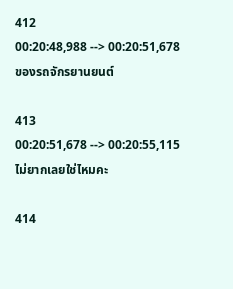412
00:20:48,988 --> 00:20:51,678
ของรถจักรยานยนต์

413
00:20:51,678 --> 00:20:55,115
ไม่ยากเลยใช่ไหมคะ

414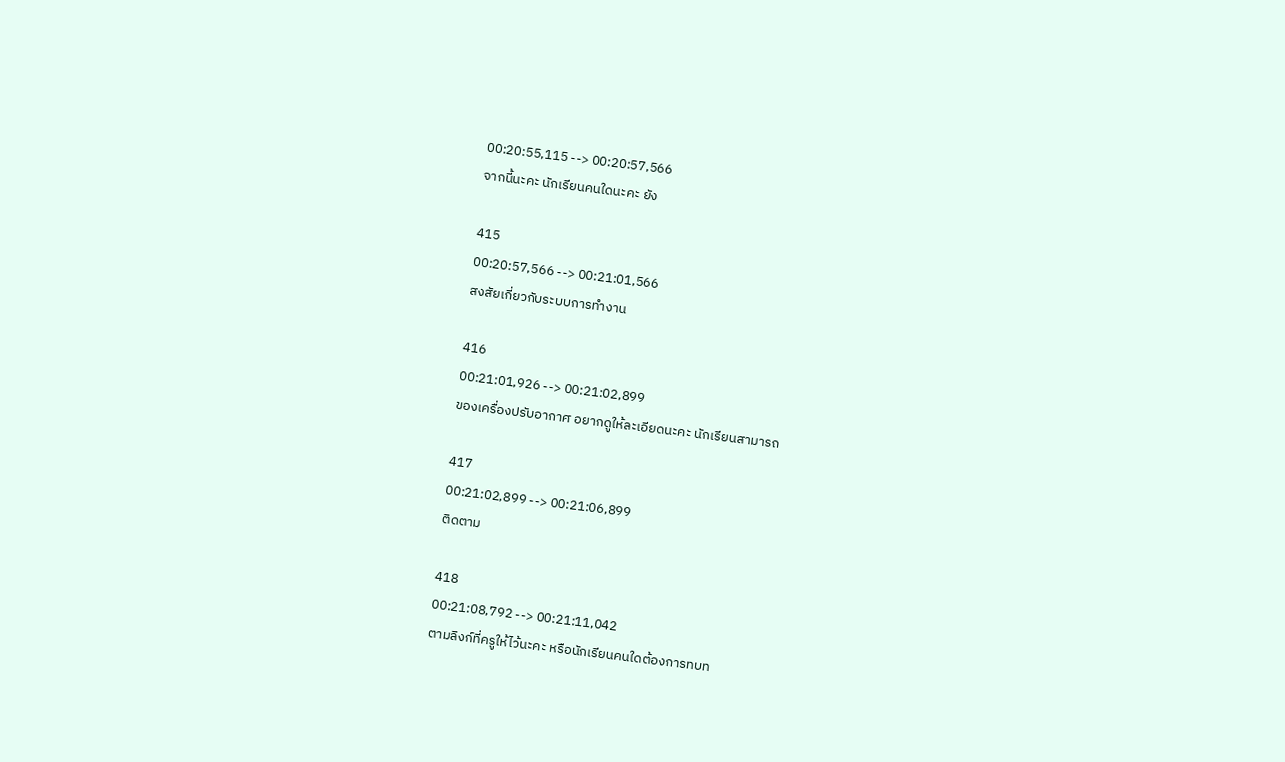00:20:55,115 --> 00:20:57,566
จากนี้นะคะ นักเรียนคนใดนะคะ ยัง

415
00:20:57,566 --> 00:21:01,566
สงสัยเกี่ยวกับระบบการทำงาน

416
00:21:01,926 --> 00:21:02,899
ของเครื่องปรับอากาศ อยากดูให้ละเอียดนะคะ นักเรียนสามารถ

417
00:21:02,899 --> 00:21:06,899
ติดตาม

418
00:21:08,792 --> 00:21:11,042
ตามลิงก์ที่ครูให้ไว้นะคะ หรือนักเรียนคนใดต้องการทบท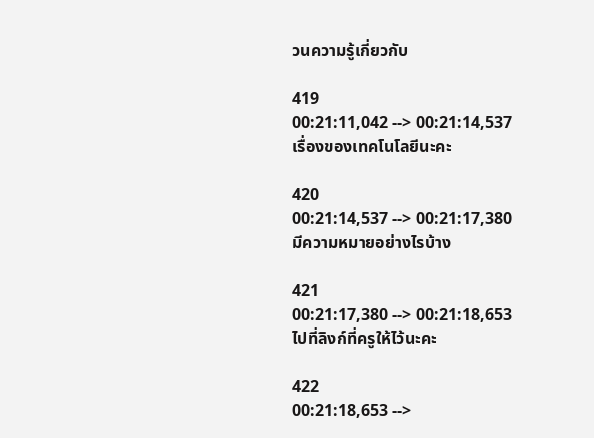วนความรู้เกี่ยวกับ

419
00:21:11,042 --> 00:21:14,537
เรื่องของเทคโนโลยีนะคะ

420
00:21:14,537 --> 00:21:17,380
มีความหมายอย่างไรบ้าง

421
00:21:17,380 --> 00:21:18,653
ไปที่ลิงก์ที่ครูให้ไว้นะคะ

422
00:21:18,653 -->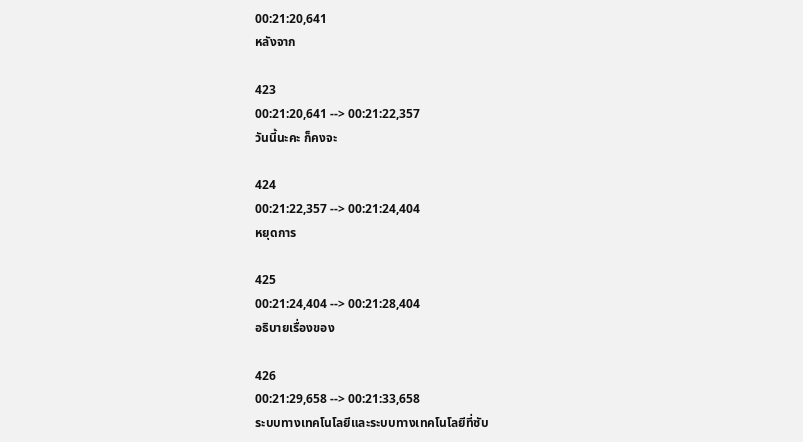00:21:20,641
หลังจาก

423
00:21:20,641 --> 00:21:22,357
วันนี้นะคะ ก็คงจะ

424
00:21:22,357 --> 00:21:24,404
หยุดการ

425
00:21:24,404 --> 00:21:28,404
อธิบายเรื่องของ

426
00:21:29,658 --> 00:21:33,658
ระบบทางเทคโนโลยีและระบบทางเทคโนโลยีที่ซับ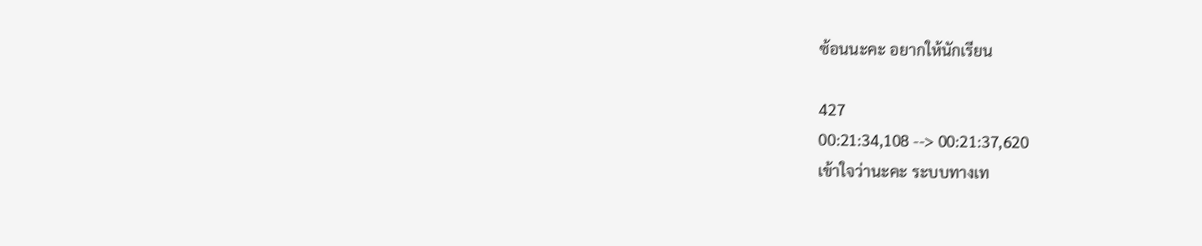ซ้อนนะคะ อยากให้นักเรียน

427
00:21:34,108 --> 00:21:37,620
เข้าใจว่านะคะ ระบบทางเท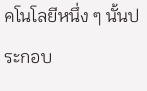คโนโลยีหนึ่ง ๆ นั้นประกอบ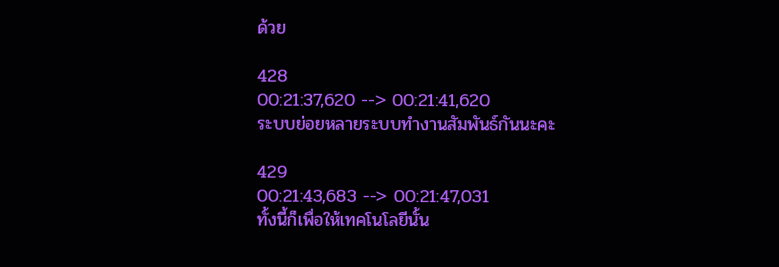ด้วย

428
00:21:37,620 --> 00:21:41,620
ระบบย่อยหลายระบบทำงานสัมพันธ์กันนะคะ

429
00:21:43,683 --> 00:21:47,031
ทั้งนี้ก็เพื่อให้เทคโนโลยีนั้น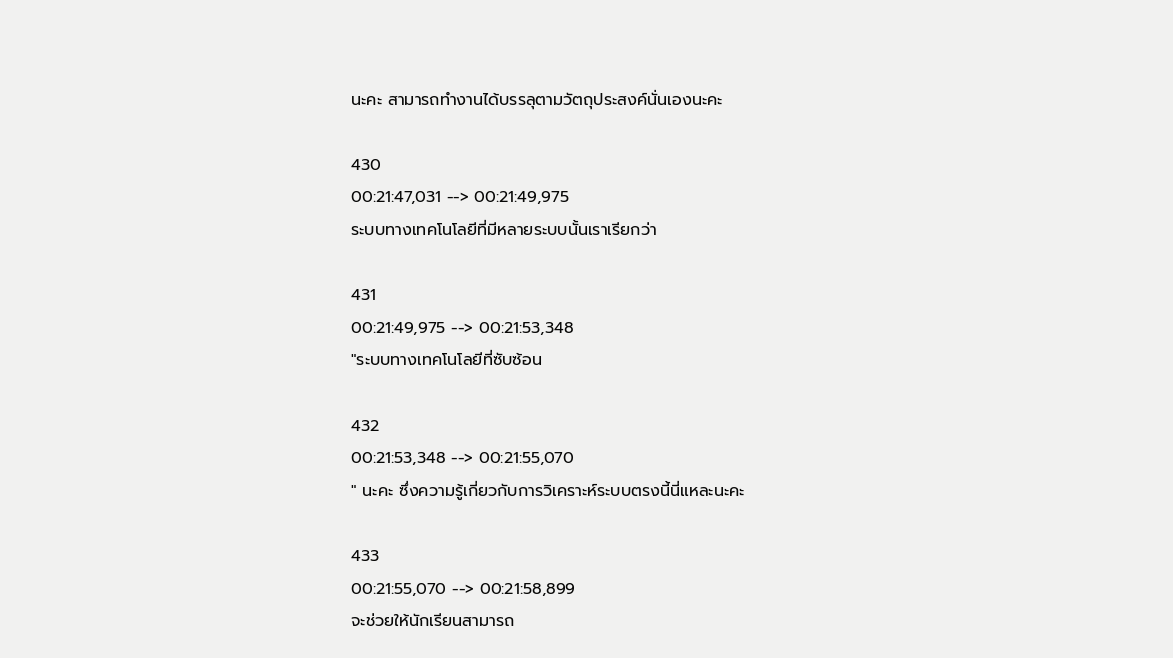นะคะ สามารถทำงานได้บรรลุตามวัตถุประสงค์นั่นเองนะคะ

430
00:21:47,031 --> 00:21:49,975
ระบบทางเทคโนโลยีที่มีหลายระบบนั้นเราเรียกว่า

431
00:21:49,975 --> 00:21:53,348
"ระบบทางเทคโนโลยีที่ซับซ้อน

432
00:21:53,348 --> 00:21:55,070
" นะคะ ซึ่งความรู้เกี่ยวกับการวิเคราะห์ระบบตรงนี้นี่แหละนะคะ

433
00:21:55,070 --> 00:21:58,899
จะช่วยให้นักเรียนสามารถ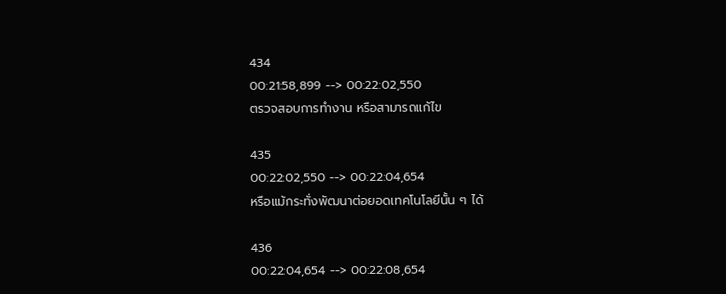434
00:21:58,899 --> 00:22:02,550
ตรวจสอบการทำงาน หรือสามารถแก้ไข

435
00:22:02,550 --> 00:22:04,654
หรือแม้กระทั่งพัฒนาต่อยอดเทคโนโลยีนั้น ๆ ได้

436
00:22:04,654 --> 00:22:08,654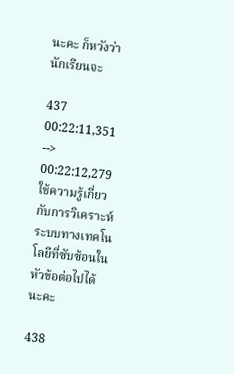นะคะ ก็หวังว่านักเรียนจะ

437
00:22:11,351 --> 00:22:12,279
ใช้ความรู้เกี่ยวกับการวิเคราะห์ระบบทางเทคโนโลยีที่ซับซ้อนในหัวข้อต่อไปได้นะคะ

438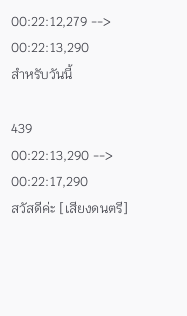00:22:12,279 --> 00:22:13,290
สำหรับวันนี้

439
00:22:13,290 --> 00:22:17,290
สวัสดีค่ะ [เสียงดนตรี]